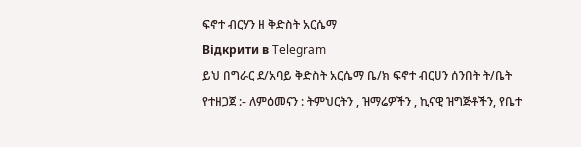ፍኖተ ብርሃን ዘ ቅድስት አርሴማ
Відкрити в Telegram
ይህ በግራር ደ/አባይ ቅድስት አርሴማ ቤ/ክ ፍኖተ ብርሀን ሰንበት ት/ቤት የተዘጋጀ :- ለምዕመናን : ትምህርትን , ዝማሬዎችን , ኪናዊ ዝግጅቶችን, የቤተ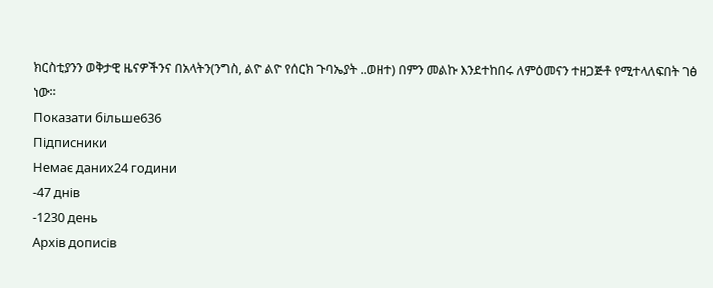ክርስቲያንን ወቅታዊ ዜናዎችንና በአላትን(ንግስ, ልዮ ልዮ የሰርክ ጉባኤያት ..ወዘተ) በምን መልኩ እንደተከበሩ ለምዕመናን ተዘጋጅቶ የሚተላለፍበት ገፅ ነው።
Показати більше636
Підписники
Немає даних24 години
-47 днів
-1230 день
Архів дописів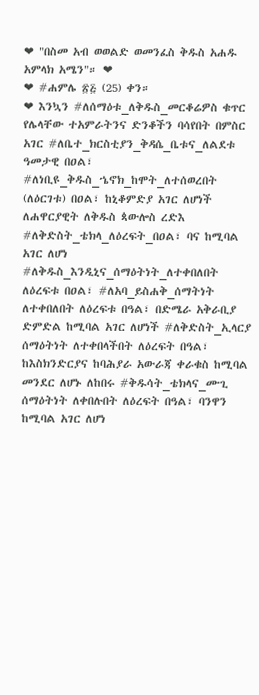❤ "በስመ አብ ወወልድ ወመንፈስ ቅዱስ አሐዱ አምላክ አሜን"። ❤
❤ #ሐምሌ ፳፭ (25) ቀን።
❤ እንኳን #ለሰማዕቱ_ለቅዱስ_መርቆሬዎስ ቁጥር የሌላቸው ተአምራትንና ድንቆችን ባሳየበት በምስር አገር #ለቤተ_ክርስቲያን_ቅዳሴ_ቤቱና_ለልደቱ ዓመታዊ በዐል፣ #ለነቢዩ_ቅዱስ_ኄኖክ_ከሞት_ለተሰወረበት (ለዕርገቱ) በዐል፣ ከኒቆምድያ አገር ለሆነች ለሐዋርያዊት ለቅዱስ ጳውሎስ ረድእ #ለቅድስት_ቴክላ_ለዕረፍት_በዐል፣ ባና ከሚባል አገር ለሆነ #ለቅዱስ_እንዲኒና_ሰማዕትነት_ለተቀበለበት ለዕረፍቱ በዐል፣ #ለአባ_ይስሐቅ_ሰማትነት ለተቀበለበት ለዕረፍቱ በዓል፣ በድሜራ አቅራቢያ ድምድል ከሚባል አገር ለሆነች #ለቅድስት_ኢላርያ ሰማዕትነት ለተቀበላችበት ለዕረፍት በዓል፣ ከእስክንድርያና ከባሕያራ አውራጃ ቀራቁስ ከሚባል መንደር ለሆኑ ለከበሩ #ቅዱሳት_ቴክላና_ሙጊ ሰማዕትነት ለቀበሉበት ለዕረፍት በዓል፣ ባንዋን ከሚባል አገር ለሆነ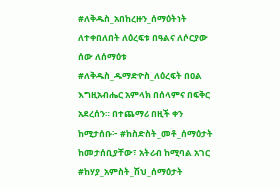#ለቅዱስ_አበከረዙን_ሰማዕትነት ለተቀበለበት ለዕረፍቱ በዓልና ለሶርያው ሰው ለሰማዕቱ #ለቅዱስ_ዱማድዮስ_ለዕረፍት በዐል እግዚአብሔር አምላክ በሰላምና በፍቅር አደረሰን። በተጨማሪ በዚች ቀን ከሚታሰቡ፦ #ከስድስት_መቶ_ሰማዕታት ከመታሰቢያቸው፣ አትሪብ ከሚባል አገር #ከሃያ_አምስት_ሽህ_ሰማዕታት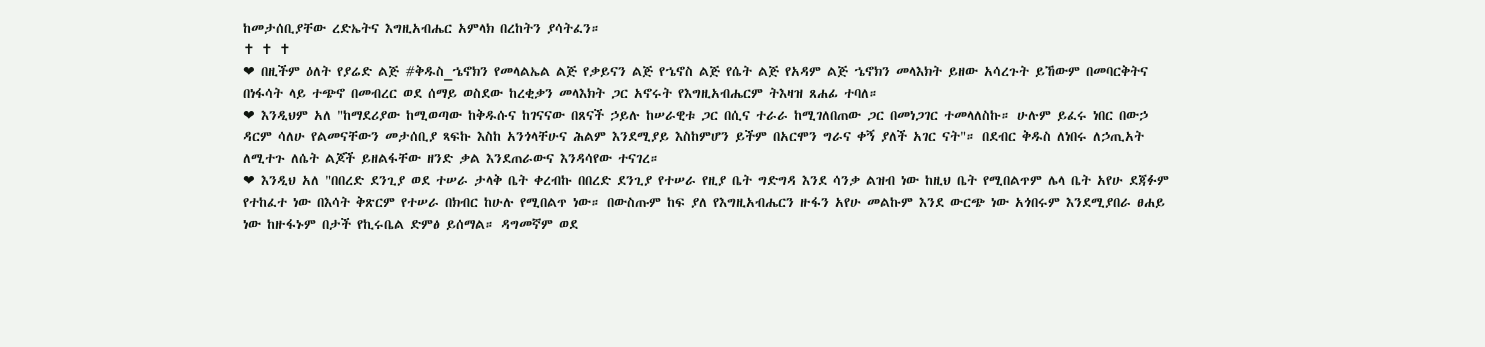ከመታሰቢያቸው ረድኤትና እግዚአብሔር አምላክ በረከትን ያሳትፈን።
✝ ✝ ✝
❤ በዚችም ዕለት የያሬድ ልጅ #ቅዱስ_ኄኖክን የመላልኤል ልጅ የቃይናን ልጅ የኄኖስ ልጅ የሴት ልጅ የአዳም ልጅ ኄኖክን መላእክት ይዘው አሳረጉት ይኸውም በመባርቅትና በነፋሳት ላይ ተጭኖ በመብረር ወደ ሰማይ ወስደው ከረቂቃን መላእክት ጋር አኖሩት የእግዚአብሔርም ትእዛዝ ጸሐፊ ተባለ።
❤ እንዲህም አለ "ከማደሪያው ከሚወጣው ከቅዱሱና ከገናናው በጸናች ኃይሉ ከሠራዊቱ ጋር በሲና ተራራ ከሚገለበጠው ጋር በመነጋገር ተመላለስኩ። ሁሉም ይፈሩ ነበር በውኃ ዳርም ሳለሁ የልመናቸውን መታሰቢያ ጻፍኩ እስከ አንጎላቸሁና ሕልም እንደሚያይ እስከምሆን ይችም በአርሞን ግራና ቀኝ ያለች አገር ናት"። በደብር ቅዱስ ለነበሩ ለኃጢአት ለሚተጉ ለሴት ልጆች ይዘልፋቸው ዘንድ ቃል እንደጠራውና እንዳሳየው ተናገረ።
❤ እንዲህ አለ "በበረድ ደንጊያ ወደ ተሠራ ታላቅ ቤት ቀረብኩ በበረድ ደንጊያ የተሠራ የዚያ ቤት ግድግዳ እንደ ሳንቃ ልዝብ ነው ከዚህ ቤት የሚበልጥም ሌላ ቤት አየሁ ደጃፉም የተከፈተ ነው በእሳት ቅጽርም የተሠራ በክብር ከሁሉ የሚበልጥ ነው። በውስጡም ከፍ ያለ የእግዚአብሔርን ዙፋን አየሁ መልኩም እንደ ውርጭ ነው አጎበሩም እንደሚያበራ ፀሐይ ነው ከዙፋኑም በታች የኪሩቤል ድምፅ ይሰማል። ዳግመኛም ወደ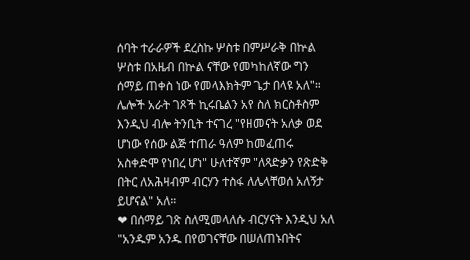ሰባት ተራራዎች ደረስኩ ሦስቱ በምሥራቅ በኵል ሦስቱ በአዜብ በኵል ናቸው የመካከለኛው ግን ሰማይ ጠቀስ ነው የመላእክትም ጌታ በላዩ አለ"። ሌሎች አራት ገጾች ኪሩቤልን አየ ስለ ክርስቶስም እንዲህ ብሎ ትንቢት ተናገረ "የዘመናት አለቃ ወደ ሆነው የሰው ልጅ ተጠራ ዓለም ከመፈጠሩ አስቀድሞ የነበረ ሆነ" ሁለተኛም "ለጻድቃን የጽድቅ በትር ለአሕዛብም ብርሃን ተስፋ ለሌላቸወሰ አለኝታ ይሆናል" አለ።
❤ በሰማይ ገጽ ስለሚመላለሱ ብርሃናት እንዲህ አለ "አንዱም አንዱ በየወገናቸው በሠለጠኑበትና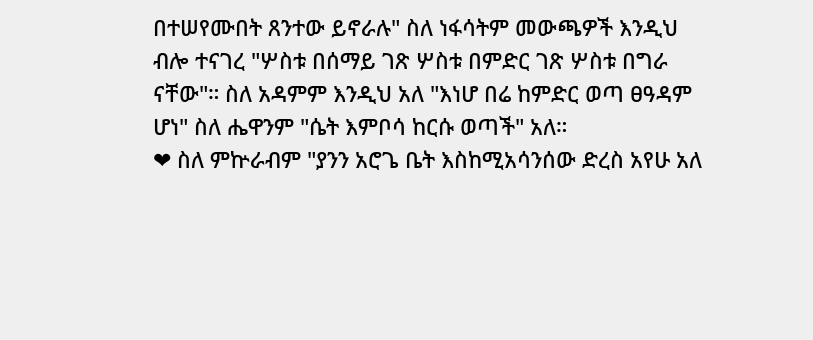በተሠየሙበት ጸንተው ይኖራሉ" ስለ ነፋሳትም መውጫዎች እንዲህ ብሎ ተናገረ "ሦስቱ በሰማይ ገጽ ሦስቱ በምድር ገጽ ሦስቱ በግራ ናቸው"። ስለ አዳምም እንዲህ አለ "እነሆ በሬ ከምድር ወጣ ፀዓዳም ሆነ" ስለ ሔዋንም "ሴት እምቦሳ ከርሱ ወጣች" አለ።
❤ ስለ ምኵራብም "ያንን አሮጌ ቤት እስከሚአሳንሰው ድረስ አየሁ አለ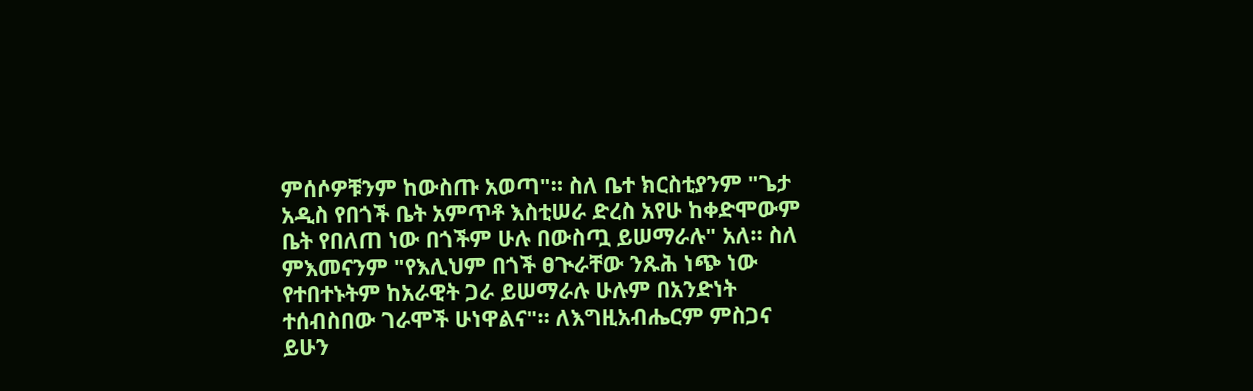ምሰሶዎቹንም ከውስጡ አወጣ"። ስለ ቤተ ክርስቲያንም "ጌታ አዲስ የበጎች ቤት አምጥቶ እስቲሠራ ድረስ አየሁ ከቀድሞውም ቤት የበለጠ ነው በጎችም ሁሉ በውስጧ ይሠማራሉ" አለ። ስለ ምእመናንም "የእሊህም በጎች ፀጒራቸው ንጹሕ ነጭ ነው የተበተኑትም ከአራዊት ጋራ ይሠማራሉ ሁሉም በአንድነት ተሰብስበው ገራሞች ሁነዋልና"። ለእግዚአብሔርም ምስጋና ይሁን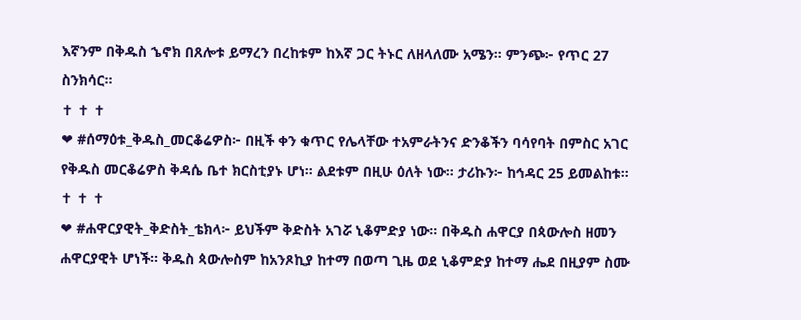እኛንም በቅዱስ ኄኖክ በጸሎቱ ይማረን በረከቱም ከእኛ ጋር ትኑር ለዘላለሙ አሜን። ምንጭ፦ የጥር 27 ስንክሳር።
✝ ✝ ✝
❤ #ሰማዕቱ_ቅዱስ_መርቆሬዎስ፦ በዚች ቀን ቁጥር የሌላቸው ተአምራትንና ድንቆችን ባሳየባት በምስር አገር የቅዱስ መርቆሬዎስ ቅዳሴ ቤተ ክርስቲያኑ ሆነ። ልደቱም በዚሁ ዕለት ነው፡፡ ታሪኩን፦ ከኅዳር 25 ይመልከቱ።
✝ ✝ ✝
❤ #ሐዋርያዊት_ቅድስት_ቴክላ፦ ይህችም ቅድስት አገሯ ኒቆምድያ ነው። በቅዱስ ሐዋርያ በጳውሎስ ዘመን ሐዋርያዊት ሆነች። ቅዱስ ጳውሎስም ከአንጾኪያ ከተማ በወጣ ጊዜ ወደ ኒቆምድያ ከተማ ሔደ በዚያም ስሙ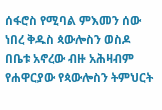ሰፋሮስ የሚባል ምእመን ሰው ነበረ ቅዱስ ጳውሎስን ወስዶ በቤቱ አኖረው ብዙ አሕዛብም የሐዋርያው የጳውሎስን ትምህርት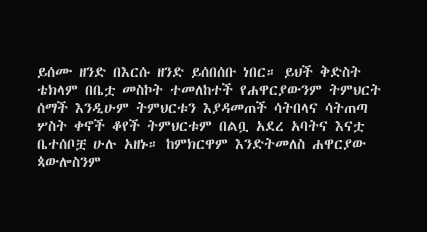ይሰሙ ዘንድ በእርሱ ዘንድ ይሰበሰቡ ነበር። ይህች ቅድስት ቴክላም በቤቷ መስኮት ተመለከተች የሐዋርያውንም ትምህርት ሰማች እንዲሁም ትምህርቱን እያዳመጠች ሳትበላና ሳትጠጣ ሦስት ቀኖች ቆየች ትምህርቱም በልቧ አደረ አባትና እናቷ ቤተሰቦቿ ሁሉ አዘኑ። ከምክርዋም እንድትመለስ ሐዋርያው ጳውሎስንም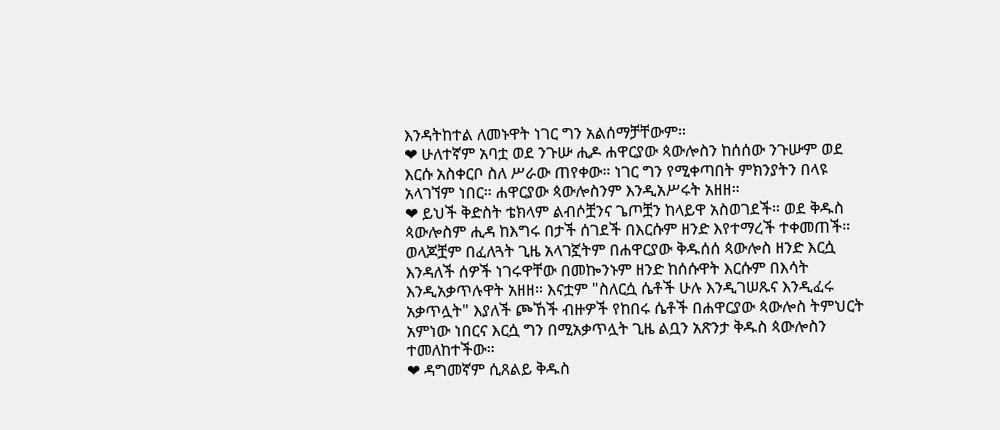እንዳትከተል ለመኑዋት ነገር ግን አልሰማቻቸውም።
❤ ሁለተኛም አባቷ ወደ ንጉሡ ሒዶ ሐዋርያው ጳውሎስን ከሰሰው ንጉሡም ወደ እርሱ አስቀርቦ ስለ ሥራው ጠየቀው። ነገር ግን የሚቀጣበት ምክንያትን በላዩ አላገኘም ነበር። ሐዋርያው ጳውሎስንም እንዲአሥሩት አዘዘ።
❤ ይህች ቅድስት ቴክላም ልብሶቿንና ጌጦቿን ከላይዋ አስወገደች። ወደ ቅዱስ ጳውሎስም ሒዳ ከእግሩ በታች ሰገደች በእርሱም ዘንድ እየተማረች ተቀመጠች። ወላጆቿም በፈለጓት ጊዜ አላገኟትም በሐዋርያው ቅዱሰሰ ጳውሎስ ዘንድ እርሷ እንዳለች ሰዎች ነገሩዋቸው በመኰንኑም ዘንድ ከሰሱዋት እርሱም በእሳት እንዲአቃጥሉዋት አዘዘ። እናቷም "ስለርሷ ሴቶች ሁሉ እንዲገሠጹና እንዲፈሩ አቃጥሏት" እያለች ጮኸች ብዙዎች የከበሩ ሴቶች በሐዋርያው ጳውሎስ ትምህርት አምነው ነበርና እርሷ ግን በሚአቃጥሏት ጊዜ ልቧን አጽንታ ቅዱስ ጳውሎስን ተመለከተችው።
❤ ዳግመኛም ሲጸልይ ቅዱስ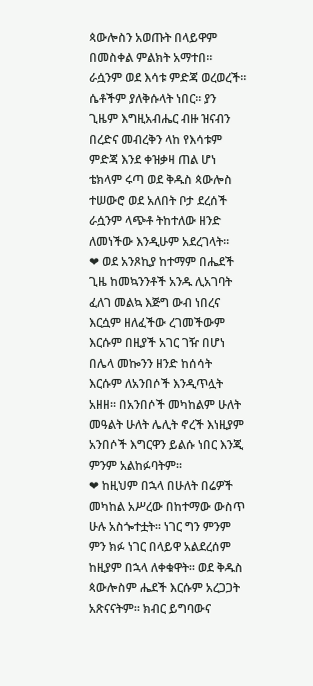ጳውሎስን አወጡት በላይዋም በመስቀል ምልክት አማተበ። ራሷንም ወደ እሳቱ ምድጃ ወረወረች። ሴቶችም ያለቅሱላት ነበር። ያን ጊዜም እግዚአብሔር ብዙ ዝናብን በረድና መብረቅን ላከ የእሳቱም ምድጃ እንደ ቀዝቃዛ ጠል ሆነ ቴክላም ሩጣ ወደ ቅዱስ ጳውሎስ ተሠውሮ ወደ አለበት ቦታ ደረሰች ራሷንም ላጭቶ ትከተለው ዘንድ ለመነችው እንዲሁም አደረገላት።
❤ ወደ አንጾኪያ ከተማም በሔደች ጊዜ ከመኳንንቶች አንዱ ሊአገባት ፈለገ መልኳ እጅግ ውብ ነበረና እርሷም ዘለፈችው ረገመችውም እርሱም በዚያች አገር ገዥ በሆነ በሌላ መኰንን ዘንድ ከሰሳት እርሱም ለአንበሶች እንዲጥሏት አዘዘ። በአንበሶች መካከልም ሁለት መዓልት ሁለት ሌሊት ኖረች እነዚያም አንበሶች እግርዋን ይልሱ ነበር እንጂ ምንም አልከፉባትም።
❤ ከዚህም በኋላ በሁለት በሬዎች መካከል አሥረው በከተማው ውስጥ ሁሉ አስጐተቷት። ነገር ግን ምንም ምን ክፉ ነገር በላይዋ አልደረሰም ከዚያም በኋላ ለቀቁዋት። ወደ ቅዱስ ጳውሎስም ሔደች እርሱም አረጋጋት አጽናናትም። ክብር ይግባውና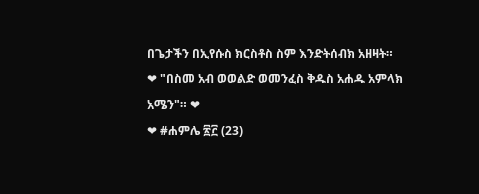በጌታችን በኢየሱስ ክርስቶስ ስም እንድትሰብክ አዘዛት።
❤ "በስመ አብ ወወልድ ወመንፈስ ቅዱስ አሐዱ አምላክ አሜን"። ❤
❤ #ሐምሌ ፳፫ (23)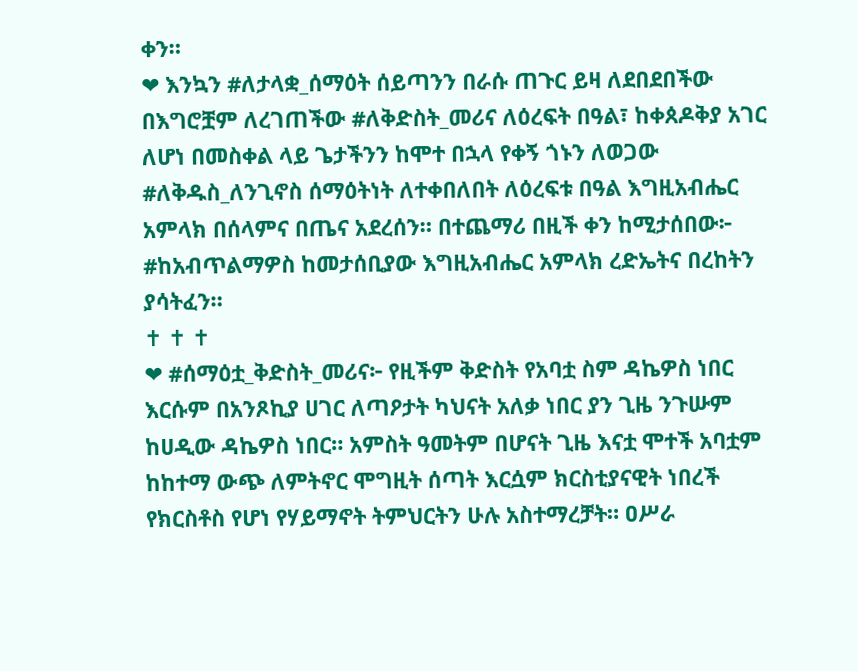ቀን።
❤ እንኳን #ለታላቋ_ሰማዕት ሰይጣንን በራሱ ጠጉር ይዛ ለደበደበችው በእግሮቿም ለረገጠችው #ለቅድስት_መሪና ለዕረፍት በዓል፣ ከቀጰዶቅያ አገር ለሆነ በመስቀል ላይ ጌታችንን ከሞተ በኋላ የቀኝ ጎኑን ለወጋው #ለቅዱስ_ለንጊኖስ ሰማዕትነት ለተቀበለበት ለዕረፍቱ በዓል እግዚአብሔር አምላክ በሰላምና በጤና አደረሰን። በተጨማሪ በዚች ቀን ከሚታሰበው፦ #ከአብጥልማዎስ ከመታሰቢያው እግዚአብሔር አምላክ ረድኤትና በረከትን ያሳትፈን።
✝ ✝ ✝
❤ #ሰማዕቷ_ቅድስት_መሪና፦ የዚችም ቅድስት የአባቷ ስም ዳኬዎስ ነበር እርሱም በአንጾኪያ ሀገር ለጣዖታት ካህናት አለቃ ነበር ያን ጊዜ ንጉሡም ከሀዲው ዳኬዎስ ነበር። አምስት ዓመትም በሆናት ጊዜ እናቷ ሞተች አባቷም ከከተማ ውጭ ለምትኖር ሞግዚት ሰጣት እርሷም ክርስቲያናዊት ነበረች የክርስቶስ የሆነ የሃይማኖት ትምህርትን ሁሉ አስተማረቻት። ዐሥራ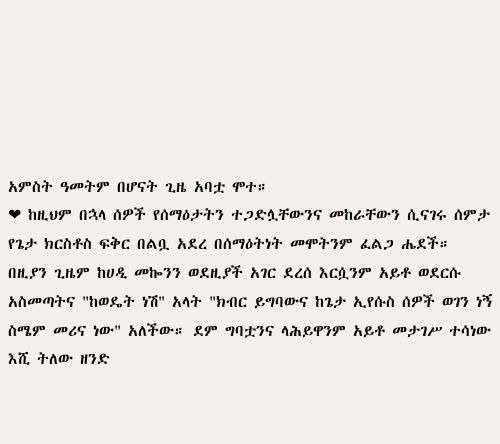አምስት ዓመትም በሆናት ጊዜ አባቷ ሞተ።
❤ ከዚህም በኋላ ሰዎች የሰማዕታትን ተጋድሏቸውንና መከራቸውን ሲናገሩ ሰምታ የጌታ ክርስቶስ ፍቅር በልቧ አደረ በሰማዕትነት መሞትንም ፈልጋ ሔደች።
በዚያን ጊዜም ከሀዲ መኰንን ወደዚያች አገር ደረሰ እርሷንም አይቶ ወደርሱ አስመጣትና "ከወዴት ነሽ" አላት "ክብር ይግባውና ከጌታ ኢየሱስ ሰዎች ወገን ነኝ ስሜም መሪና ነው" አለችው። ደም ግባቷንና ላሕይዋንም አይቶ መታገሥ ተሳነው እሺ ትለው ዘንድ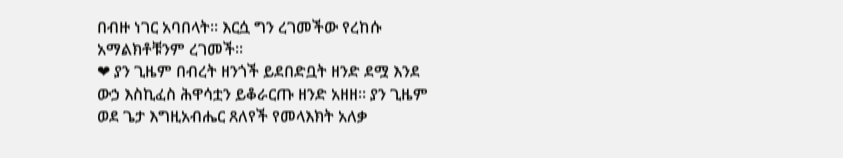በብዙ ነገር አባበላት። እርሷ ግን ረገመችው የረከሱ አማልክቶቹንም ረገመች።
❤ ያን ጊዜም በብረት ዘንጎች ይደበድቧት ዘንድ ደሟ እንደ ውኃ እስኪፈስ ሕዋሳቷን ይቆራርጡ ዘንድ አዘዘ። ያን ጊዜም ወደ ጌታ እግዚአብሔር ጸለየች የመላእክት አለቃ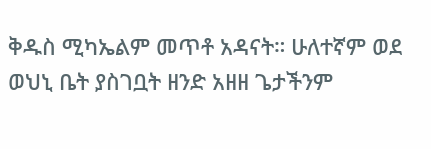ቅዱስ ሚካኤልም መጥቶ አዳናት። ሁለተኛም ወደ ወህኒ ቤት ያስገቧት ዘንድ አዘዘ ጌታችንም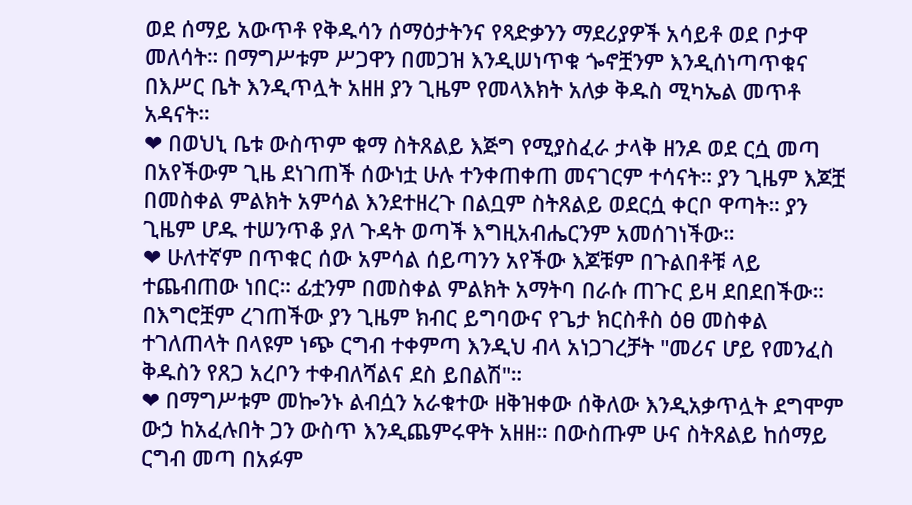ወደ ሰማይ አውጥቶ የቅዱሳን ሰማዕታትንና የጻድቃንን ማደሪያዎች አሳይቶ ወደ ቦታዋ መለሳት። በማግሥቱም ሥጋዋን በመጋዝ እንዲሠነጥቁ ጐኖቿንም እንዲሰነጣጥቁና በእሥር ቤት እንዲጥሏት አዘዘ ያን ጊዜም የመላእክት አለቃ ቅዱስ ሚካኤል መጥቶ አዳናት።
❤ በወህኒ ቤቱ ውስጥም ቁማ ስትጸልይ እጅግ የሚያስፈራ ታላቅ ዘንዶ ወደ ርሷ መጣ በአየችውም ጊዜ ደነገጠች ሰውነቷ ሁሉ ተንቀጠቀጠ መናገርም ተሳናት። ያን ጊዜም እጆቿ በመስቀል ምልክት አምሳል እንደተዘረጉ በልቧም ስትጸልይ ወደርሷ ቀርቦ ዋጣት። ያን ጊዜም ሆዱ ተሠንጥቆ ያለ ጉዳት ወጣች እግዚአብሔርንም አመሰገነችው።
❤ ሁለተኛም በጥቁር ሰው አምሳል ሰይጣንን አየችው እጆቹም በጉልበቶቹ ላይ ተጨብጠው ነበር። ፊቷንም በመስቀል ምልክት አማትባ በራሱ ጠጉር ይዛ ደበደበችው። በእግሮቿም ረገጠችው ያን ጊዜም ክብር ይግባውና የጌታ ክርስቶስ ዕፀ መስቀል ተገለጠላት በላዩም ነጭ ርግብ ተቀምጣ እንዲህ ብላ አነጋገረቻት "መሪና ሆይ የመንፈስ ቅዱስን የጸጋ አረቦን ተቀብለሻልና ደስ ይበልሽ"።
❤ በማግሥቱም መኰንኑ ልብሷን አራቁተው ዘቅዝቀው ሰቅለው እንዲአቃጥሏት ደግሞም ውኃ ከአፈሉበት ጋን ውስጥ እንዲጨምሩዋት አዘዘ። በውስጡም ሁና ስትጸልይ ከሰማይ ርግብ መጣ በአፉም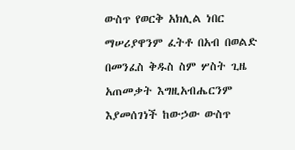ውስጥ የወርቅ አክሊል ነበር ማሠሪያዋንም ፈትቶ በአብ በወልድ በመንፈስ ቅዱስ ስም ሦስት ጊዜ አጠመቃት እግዚአብሔርንም እያመሰገነች ከውኃው ውስጥ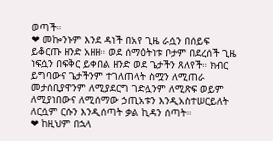ወጣች።
❤ መኰንኑም እንደ ዳነች በአየ ጊዜ ራሷን በሰይፍ ይቆርጡ ዘንድ አዘዘ። ወደ ሰማዕትነቱ ቦታም በደረሰች ጊዜ ነፍሷን በፍቅር ይቀበል ዘንድ ወደ ጌታችን ጸለየች። ክብር ይግባውና ጌታችንም ተገለጠላት ስሟን ለሚጠራ መታሰቢያዋንም ለሚያደርግ ገድሏንም ለሚጽፍ ወይም ለሚያነበውና ለሚሰማው ኃጢአቱን እንዲአስተሠርይለት ለርሷም ርሱን እንዲሰጣት ቃል ኪዳን ሰጣት።
❤ ከዚህም በኋላ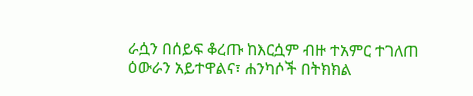ራሷን በሰይፍ ቆረጡ ከእርሷም ብዙ ተአምር ተገለጠ ዕውራን አይተዋልና፣ ሐንካሶች በትክክል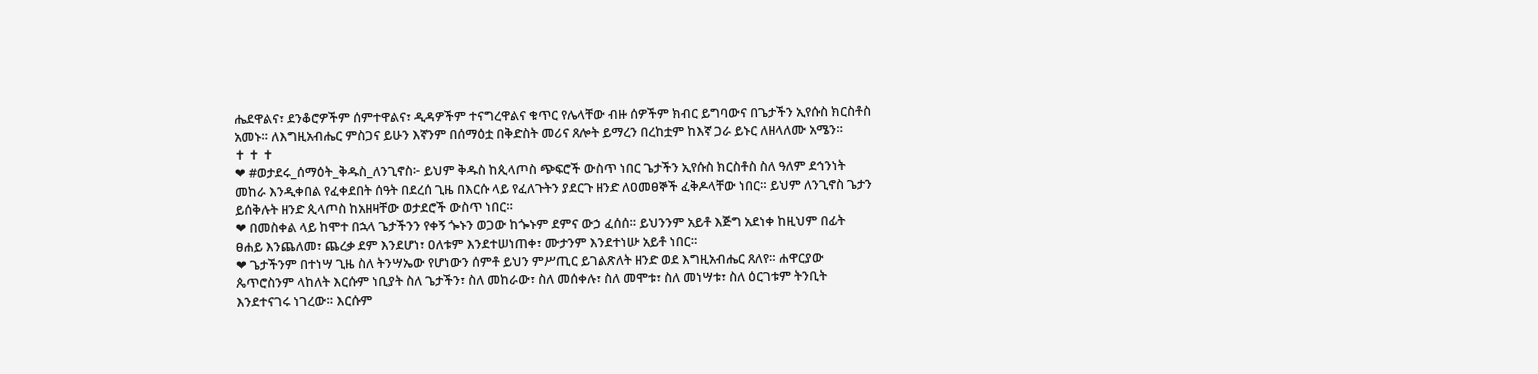ሔደዋልና፣ ደንቆሮዎችም ሰምተዋልና፣ ዲዳዎችም ተናግረዋልና ቁጥር የሌላቸው ብዙ ሰዎችም ክብር ይግባውና በጌታችን ኢየሱስ ክርስቶስ አመኑ። ለእግዚአብሔር ምስጋና ይሁን እኛንም በሰማዕቷ በቅድስት መሪና ጸሎት ይማረን በረከቷም ከእኛ ጋራ ይኑር ለዘላለሙ አሜን።
✝ ✝ ✝
❤ #ወታደሩ_ሰማዕት_ቅዱስ_ለንጊኖስ፦ ይህም ቅዱስ ከጲላጦስ ጭፍሮች ውስጥ ነበር ጌታችን ኢየሱስ ክርስቶስ ስለ ዓለም ደኅንነት መከራ እንዲቀበል የፈቀደበት ሰዓት በደረሰ ጊዜ በእርሱ ላይ የፈለጉትን ያደርጉ ዘንድ ለዐመፀኞች ፈቅዶላቸው ነበር። ይህም ለንጊኖስ ጌታን ይሰቅሉት ዘንድ ጲላጦስ ከአዘዛቸው ወታደሮች ውስጥ ነበር።
❤ በመስቀል ላይ ከሞተ በኋላ ጌታችንን የቀኝ ጐኑን ወጋው ከጐኑም ደምና ውኃ ፈሰሰ። ይህንንም አይቶ እጅግ አደነቀ ከዚህም በፊት ፀሐይ እንጨለመ፣ ጨረቃ ደም እንደሆነ፣ ዐለቱም እንደተሠነጠቀ፣ ሙታንም እንደተነሡ አይቶ ነበር።
❤ ጌታችንም በተነሣ ጊዜ ስለ ትንሣኤው የሆነውን ሰምቶ ይህን ምሥጢር ይገልጽለት ዘንድ ወደ እግዚአብሔር ጸለየ። ሐዋርያው ጴጥሮስንም ላከለት እርሱም ነቢያት ስለ ጌታችን፣ ስለ መከራው፣ ስለ መሰቀሉ፣ ስለ መሞቱ፣ ስለ መነሣቱ፣ ስለ ዕርገቱም ትንቢት እንደተናገሩ ነገረው። እርሱም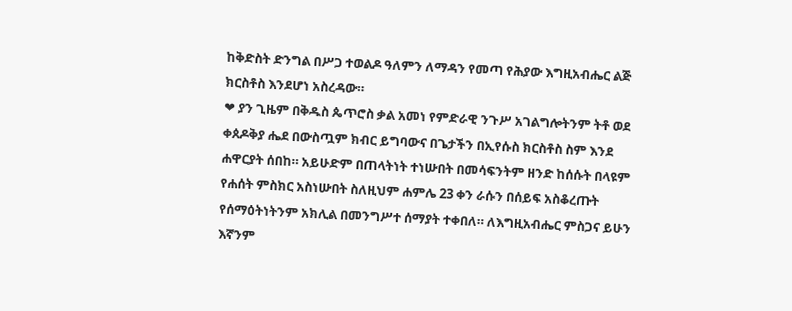ከቅድስት ድንግል በሥጋ ተወልዶ ዓለምን ለማዳን የመጣ የሕያው እግዚአብሔር ልጅ ክርስቶስ እንደሆነ አስረዳው።
❤ ያን ጊዜም በቅዱስ ጴጥሮስ ቃል አመነ የምድራዊ ንጉሥ አገልግሎትንም ትቶ ወደ ቀጰዶቅያ ሔደ በውስጧም ክብር ይግባውና በጌታችን በኢየሱስ ክርስቶስ ስም እንደ ሐዋርያት ሰበከ። አይሁድም በጠላትነት ተነሡበት በመሳፍንትም ዘንድ ከሰሱት በላዩም የሐሰት ምስክር አስነሡበት ስለዚህም ሐምሌ 23 ቀን ራሱን በሰይፍ አስቆረጡት የሰማዕትነትንም አክሊል በመንግሥተ ሰማያት ተቀበለ። ለእግዚአብሔር ምስጋና ይሁን እኛንም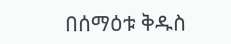በሰማዕቱ ቅዱስ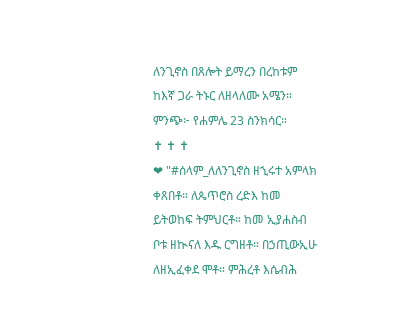ለንጊኖስ በጸሎት ይማረን በረከቱም ከእኛ ጋራ ትኑር ለዘላለሙ አሜን። ምንጭ፦ የሐምሌ 23 ስንክሳር።
✝ ✝ ✝
❤ "#ሰላም_ለለንጊኖስ ዘኂሩተ አምላክ ቀጸበቶ። ለጴጥሮስ ረድእ ከመ ይትወከፍ ትምህርቶ። ከመ ኢያሐስብ ቦቱ ዘኲናለ እዱ ርግዘቶ። በኃጢውኢሁ ለዘኢፈቀደ ሞቶ። ምሕረቶ እሴብሕ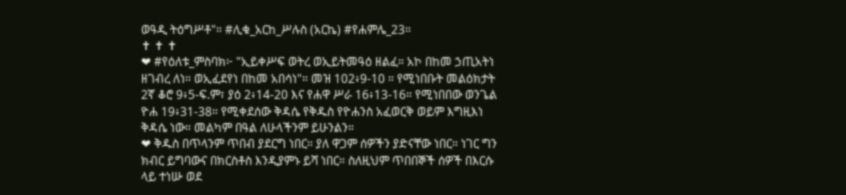ወዓዲ ትዕግሥቶ"። #ሊቁ_አርከ_ሥሉስ (አርኬ) #የሐምሌ_23።
✝ ✝ ✝
❤ #የዕለቱ_ምስባክ፦ "ኢይቀሥፍ ወትረ ወኢይትመዓዕ ዘልፈ። አኮ በከመ ኃጢአትነ ዘገብረ ለነ። ወኢፈደየነ በከመ አበሳነ"። መዝ 102፥9-10 ። የሚነበቡት መልዕክታት 2ኛ ቆሮ 9፥5-ፍ.ም፣ ያዕ 2፥14-20 እና የሐዋ ሥራ 16፥13-16። የሚነበበው ወንጌል ዮሐ 19፥31-38። የሚቀደሰው ቅዳሴ የቅዱስ የዮሐንስ አፈወርቅ ወይም እግዚእነ ቅዳሴ ነው። መልካም በዓል ለሁላችንም ይሁንልን።
❤ ቅዱስ በጥላንም ጥበብ ያደርግ ነበር። ያለ ዋጋም ሰዎችን ያድናቸው ነበር። ነገር ግን ክብር ይግባውና በክርስቶስ እንዲያምኑ ይሻ ነበር። ስለዚህም ጥበበኞች ሰዎች በእርሱ ላይ ተነሡ ወደ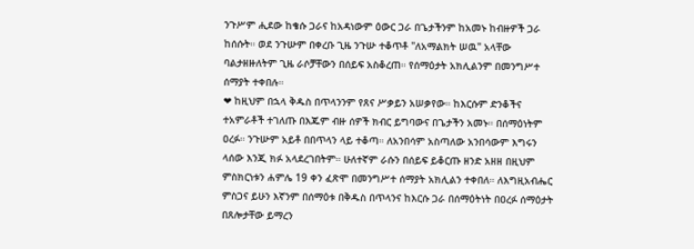ንጉሥም ሒደው ከቄሱ ጋራና ከአዳነውም ዕውር ጋራ በጌታችንም ከአመኑ ከብዙዎች ጋራ ከሰሱት። ወደ ንጉሡም በቀረቡ ጊዜ ንጉሡ ተቆጥቶ "ለአማልክት ሠዉ" አላቸው ባልታዘዙለትም ጊዜ ራሶቻቸውን በሰይፍ አስቆረጠ። የሰማዕታት አክሊልንም በመንግሥተ ሰማያት ተቀበሉ።
❤ ከዚህም በኋላ ቅዱስ በጥላንንም የጸና ሥቃይን አሠቃየው። ከእርሱም ድንቆችና ተአምራቶች ተገለጡ በእጁም ብዙ ሰዎች ክብር ይግባውና በጌታችን አመኑ። በሰማዕነትም ዐረፉ። ንጉሡም አይቶ በበጥላን ላይ ተቆጣ። ለአንበሳም አስጣለው አንበሳውም እግሩን ላሰው እንጂ ክፉ አላደረገበትም። ሁለተኛም ራሱን በሰይፍ ይቆርጡ ዘንድ አዘዘ በዚህም ምስክርነቱን ሐምሌ 19 ቀን ፈጽሞ በመንግሥተ ሰማያት አክሊልን ተቀበለ። ለእግዚአብሔር ምስጋና ይሁን እኛንም በሰማዕቱ በቅዱስ በጥላንና ከእርሱ ጋራ በሰማዕትነት በዐረፉ ሰማዕታት በጸሎታቸው ይማረን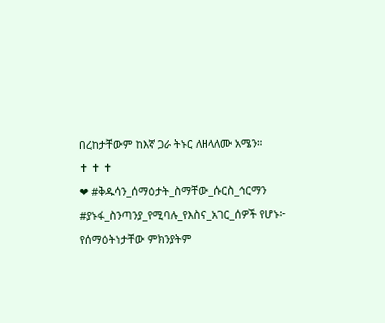በረከታቸውም ከእኛ ጋራ ትኑር ለዘላለሙ አሜን።
✝ ✝ ✝
❤ #ቅዱሳን_ሰማዕታት_ስማቸው_ሱርስ_ኅርማን #ያኑፋ_ስንጣንያ_የሚባሉ_የእስና_አገር_ሰዎች የሆኑ፦ የሰማዕትነታቸው ምክንያትም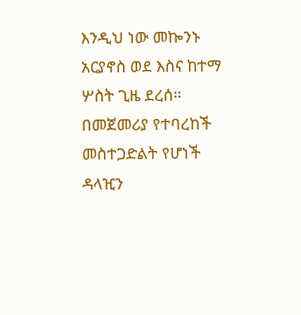እንዲህ ነው መኰንኑ አርያኖስ ወደ እስና ከተማ ሦስት ጊዜ ደረሰ። በመጀመሪያ የተባረከች መስተጋድልት የሆነች ዳላዢን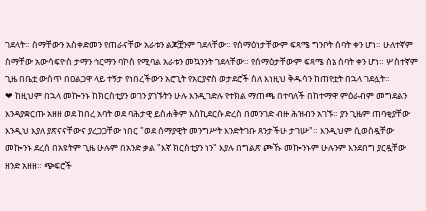ገደላት። ስማቸውን አስቀድመን የጠራናቸው አራቱን ልጆቿንም ገደላቸው። የሰማዕነታቸውም ፍጻሜ ግንቦት ሰባት ቀን ሆነ። ሁለተኛም ስማቸው አውሳፍዮስ ታማን ኅርማን ባኮስ የሚባል አራቱን መኳንንት ገደላቸው። የሰማዕታቸውም ፍጻሜ ሰኔ ሰባት ቀን ሆነ። ሦስተኛም ጊዜ በቤቷ ውስጥ በዐልጋዋ ላይ ተኝታ የነበረችውን አሮጊት የአርያኖስ ወታደሮች ስለ እነዚህ ቅዱሳን ከጠየቷት በኋላ ገደሏት።
❤ ከዚህም በኋላ መኰንኑ ከክርስቲያን ወገን ያገኙትን ሁሉ እንዲገድሉ የተክል ማጠጫ በተባለች በከተማዋ ምዕራብም መግደልን እንዳያቋርጡ አዘዘ ወደ ከበረ አባት ወደ ባሕታዊ ይስሐቅም እስኪደርሱ ድረስ በመንገድ ብዙ ሕዝብን አገኙ። ያን ጊዜም ጠባቂያቸው እንዲህ እያለ ያጽናናቸውና ያረጋጋቸው ነበር "ወደ ሰማያዊት መንግሥት እንድትገቡ ጸንታችሁ ታገሡ"። እንዲህም ሲወስዷቸው መኰንኑ ደረሰ በአዩትም ጊዜ ሁሉም በአንድ ቃል "እኛ ክርስቲያን ነን" እያሉ በግልጽ ጮኹ መኰንኑም ሁሉንም እንደበግ ያርዷቸው ዘንድ አዘዘ። ጭፍሮች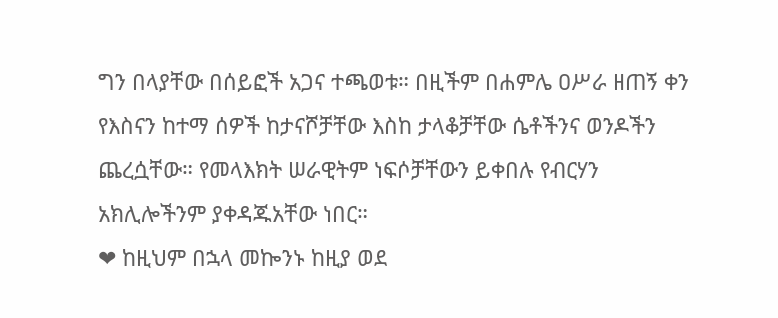ግን በላያቸው በሰይፎች አጋና ተጫወቱ። በዚችም በሐምሌ ዐሥራ ዘጠኝ ቀን የእስናን ከተማ ሰዎች ከታናሾቻቸው እስከ ታላቆቻቸው ሴቶችንና ወንዶችን ጨረሷቸው። የመላእክት ሠራዊትም ነፍሶቻቸውን ይቀበሉ የብርሃን አክሊሎችንም ያቀዳጁአቸው ነበር።
❤ ከዚህም በኋላ መኰንኑ ከዚያ ወደ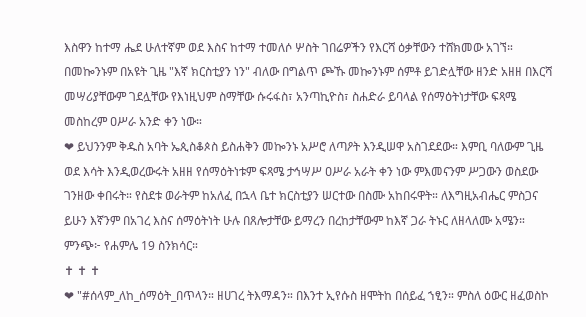እስዋን ከተማ ሔደ ሁለተኛም ወደ እስና ከተማ ተመለሶ ሦስት ገበሬዎችን የእርሻ ዕቃቸውን ተሸክመው አገኘ። በመኰንኑም በአዩት ጊዜ "እኛ ክርስቲያን ነን" ብለው በግልጥ ጮኹ መኰንኑም ሰምቶ ይገድሏቸው ዘንድ አዘዘ በእርሻ መሣሪያቸውም ገደሏቸው የእነዚህም ስማቸው ሱሩፋስ፣ አንጣኪዮስ፣ ስሐድራ ይባላል የሰማዕትነታቸው ፍጻሜ መስከረም ዐሥራ አንድ ቀን ነው።
❤ ይህንንም ቅዱስ አባት ኤጲስቆጶስ ይስሐቅን መኰንኑ አሥሮ ለጣዖት እንዲሠዋ አስገደደው። እምቢ ባለውም ጊዜ ወደ እሳት እንዲወረውሩት አዘዘ የሰማዕትነቱም ፍጻሜ ታኅሣሥ ዐሥራ አራት ቀን ነው ምእመናንም ሥጋውን ወስደው ገንዘው ቀበሩት። የስደቱ ወራትም ከአለፈ በኋላ ቤተ ክርስቲያን ሠርተው በስሙ አከበሩዋት። ለእግዚአብሔር ምስጋና ይሁን እኛንም በአገረ እስና ሰማዕትነት ሁሉ በጸሎታቸው ይማረን በረከታቸውም ከእኛ ጋራ ትኑር ለዘላለሙ አሜን። ምንጭ፦ የሐምሌ 19 ስንክሳር።
✝ ✝ ✝
❤ "#ሰላም_ለከ_ሰማዕት_በጥላን። ዘሀገረ ትእማዳን። በእንተ ኢየሱስ ዘሞትከ በሰይፈ ኀፂን። ምስለ ዕውር ዘፈወስኮ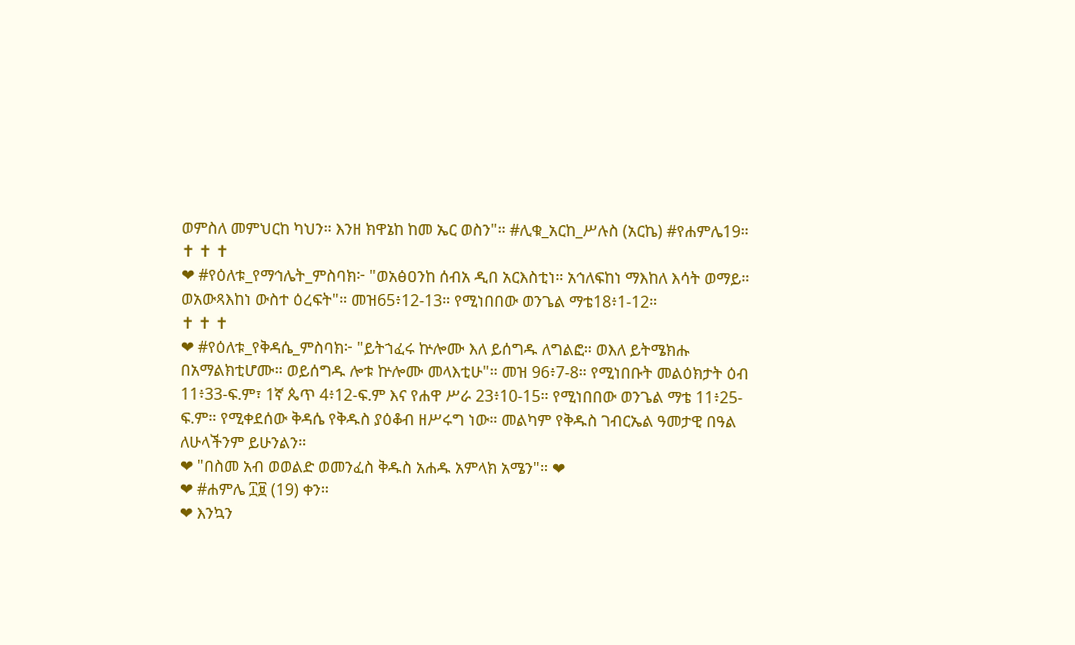ወምስለ መምህርከ ካህን። እንዘ ክዋኔከ ከመ ኤር ወስን"። #ሊቁ_አርከ_ሥሉስ (አርኬ) #የሐምሌ19።
✝ ✝ ✝
❤ #የዕለቱ_የማኅሌት_ምስባክ፦ "ወአፅዐንከ ሰብአ ዲበ አርእስቲነ። አኅለፍከነ ማእከለ እሳት ወማይ። ወአውጻእከነ ውስተ ዕረፍት"። መዝ65፥12-13። የሚነበበው ወንጌል ማቴ18፥1-12።
✝ ✝ ✝
❤ #የዕለቱ_የቅዳሴ_ምስባክ፦ "ይትኀፈሩ ኵሎሙ እለ ይሰግዱ ለግልፎ። ወእለ ይትሜክሑ በአማልክቲሆሙ። ወይሰግዱ ሎቱ ኵሎሙ መላእቲሁ"። መዝ 96፥7-8። የሚነበቡት መልዕክታት ዕብ 11፥33-ፍ.ም፣ 1ኛ ጴጥ 4፥12-ፍ.ም እና የሐዋ ሥራ 23፥10-15። የሚነበበው ወንጌል ማቴ 11፥25-ፍ.ም። የሚቀደሰው ቅዳሴ የቅዱስ ያዕቆብ ዘሥሩግ ነው። መልካም የቅዱስ ገብርኤል ዓመታዊ በዓል ለሁላችንም ይሁንልን።
❤ "በስመ አብ ወወልድ ወመንፈስ ቅዱስ አሐዱ አምላክ አሜን"። ❤
❤ #ሐምሌ ፲፱ (19) ቀን።
❤ እንኳን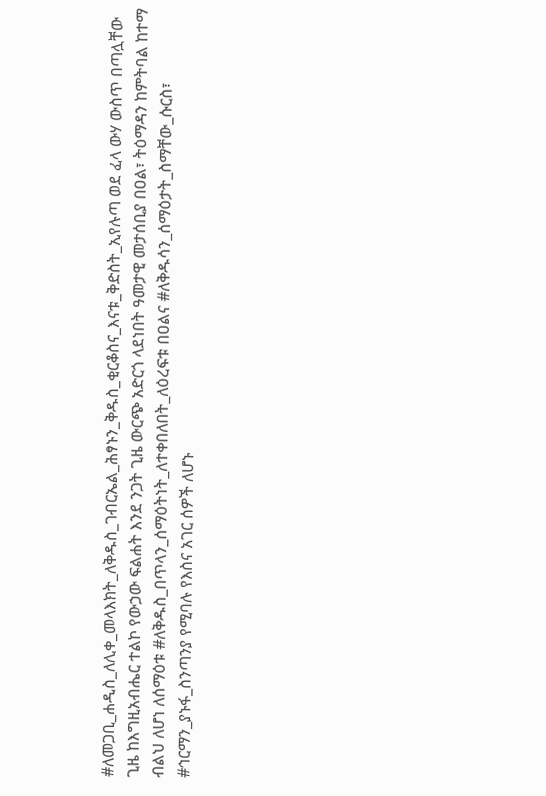#ለመጋቢ_ሐዲስ_ለሊቀ_መላእክት_ለቅዱስ_ገብርኤል_ሕፃኑን_ቅዱስ_ቂርቆስና_እናቱ_ቅድስት_ኢየሉጣ ወደ ፈላ ውሃ ውስጥ በጣሏቸው ጊዜ ከእግዚአብሔር ተልኮ የውኃው ፍልሐት እንደ ንጋት ጊዜ ውርጭ አድርጎ ላደነበት ዓመታዊ መታሰቢያ በዐል፣ ትዕማዳን ከምትባል ከተማ ብልህ ለሆነ ለሰማዕቱ #ለቅዱስ_በጥላን_ሰማዕትነት_ለተቀበለበት_ለዕረፍቱ በዐልና #ለቅዱሳን_ሰማዕታት_ስማቸው_ሱርስ፣ #ኅርማን_ያኑፋ_ስንጣንያ የሚባሉ የእስና አገር ሰዎች ለሆኑ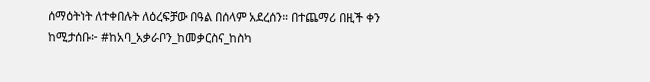ሰማዕትነት ለተቀበሉት ለዕረፍቻው በዓል በሰላም አደረሰን። በተጨማሪ በዚች ቀን ከሚታሰቡ፦ #ከአባ_አቃራቦን_ከመቃርስና_ከስካ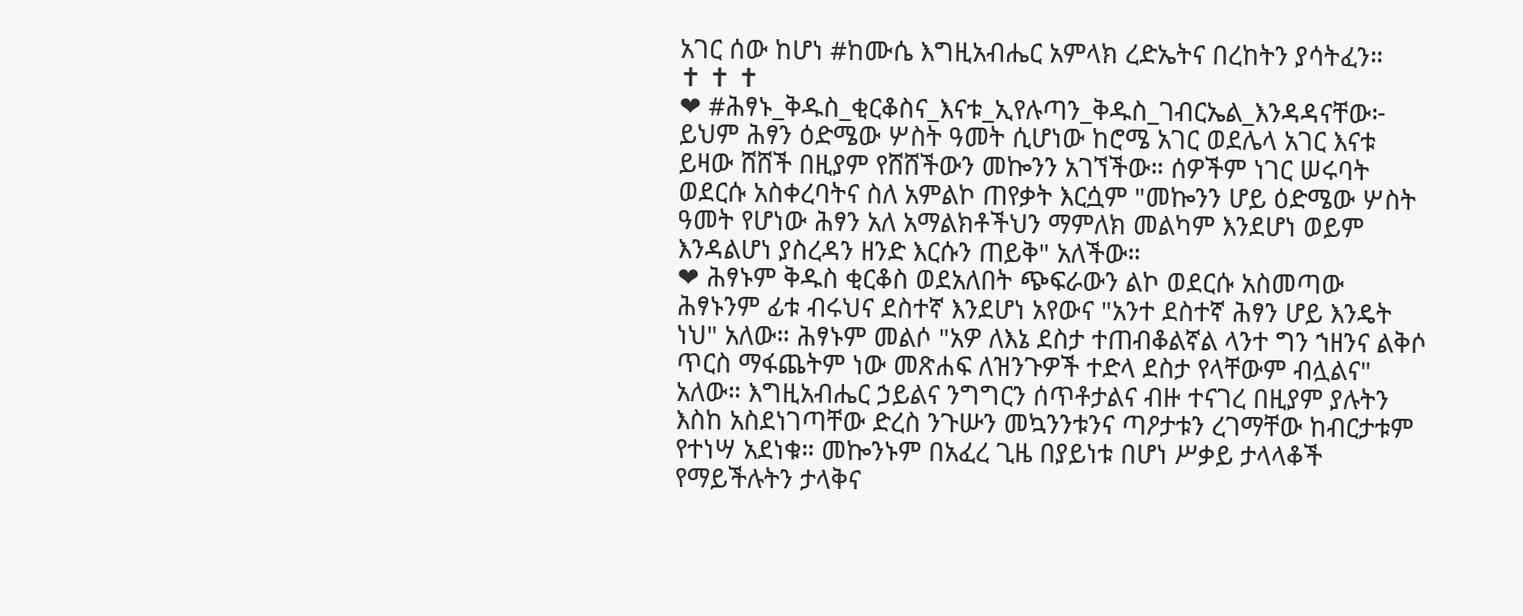አገር ሰው ከሆነ #ከሙሴ እግዚአብሔር አምላክ ረድኤትና በረከትን ያሳትፈን።
✝ ✝ ✝
❤ #ሕፃኑ_ቅዱስ_ቂርቆስና_እናቱ_ኢየሉጣን_ቅዱስ_ገብርኤል_እንዳዳናቸው፦ ይህም ሕፃን ዕድሜው ሦስት ዓመት ሲሆነው ከሮሜ አገር ወደሌላ አገር እናቱ ይዛው ሸሸች በዚያም የሸሸችውን መኰንን አገኘችው። ሰዎችም ነገር ሠሩባት ወደርሱ አስቀረባትና ስለ አምልኮ ጠየቃት እርሷም "መኰንን ሆይ ዕድሜው ሦስት ዓመት የሆነው ሕፃን አለ አማልክቶችህን ማምለክ መልካም እንደሆነ ወይም እንዳልሆነ ያስረዳን ዘንድ እርሱን ጠይቅ" አለችው።
❤ ሕፃኑም ቅዱስ ቂርቆስ ወደአለበት ጭፍራውን ልኮ ወደርሱ አስመጣው ሕፃኑንም ፊቱ ብሩህና ደስተኛ እንደሆነ አየውና "አንተ ደስተኛ ሕፃን ሆይ እንዴት ነህ" አለው። ሕፃኑም መልሶ "አዎ ለእኔ ደስታ ተጠብቆልኛል ላንተ ግን ኀዘንና ልቅሶ ጥርስ ማፋጨትም ነው መጽሐፍ ለዝንጉዎች ተድላ ደስታ የላቸውም ብሏልና" አለው። እግዚአብሔር ኃይልና ንግግርን ሰጥቶታልና ብዙ ተናገረ በዚያም ያሉትን እስከ አስደነገጣቸው ድረስ ንጉሡን መኳንንቱንና ጣዖታቱን ረገማቸው ከብርታቱም የተነሣ አደነቁ። መኰንኑም በአፈረ ጊዜ በያይነቱ በሆነ ሥቃይ ታላላቆች የማይችሉትን ታላቅና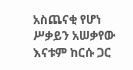አስጨናቂ የሆነ ሥቃይን አሠቃየው እናቱም ከርሱ ጋር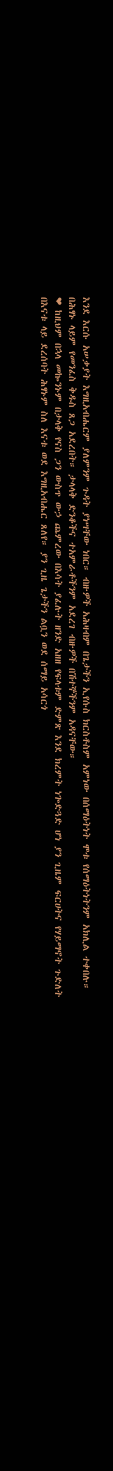እንደ እርሱ አሠቃያት እግዚአብሔርም ያለምንም ጉዳት ያነሣቸው ነበር። ብዙዎች አሕዛብም በጌታችን ኢየሱስ ክርስቶስም አምነው በሰማዕትነት ሞቱ የሰማዕትነትንም አክሊል ተቀበሉ። በሕፃኑ ላይም የመንፈስ ቅዱስ ጸጋ አደረበት። ታላላቅ ድንቆችና ተአምራቶችንም አደረገ ብዙዎች በሽተኞችንም አዳናቸው።
❤ ከዚህም በኋላ መኰንኑም በታላቅ የናስ ጋን ውስጥ ውኃ ጨምረው በእሳት ያፈሉት ዘንድ አዘዘ የፍላቱም ድምጽ እንደ ክረምት ነጐድጓድ ሆነ ያን ጊዜም ፍርሀትና የሃይማኖት ጉድለት በእናቱ ላይ ደረሰባት ሕፃኑም ስለ እናቱ ወደ እግዚአብሔር ጸለየ። ያን ጊዜ ጌታችን ልቧን ወደ ሰማይ አሳርጎ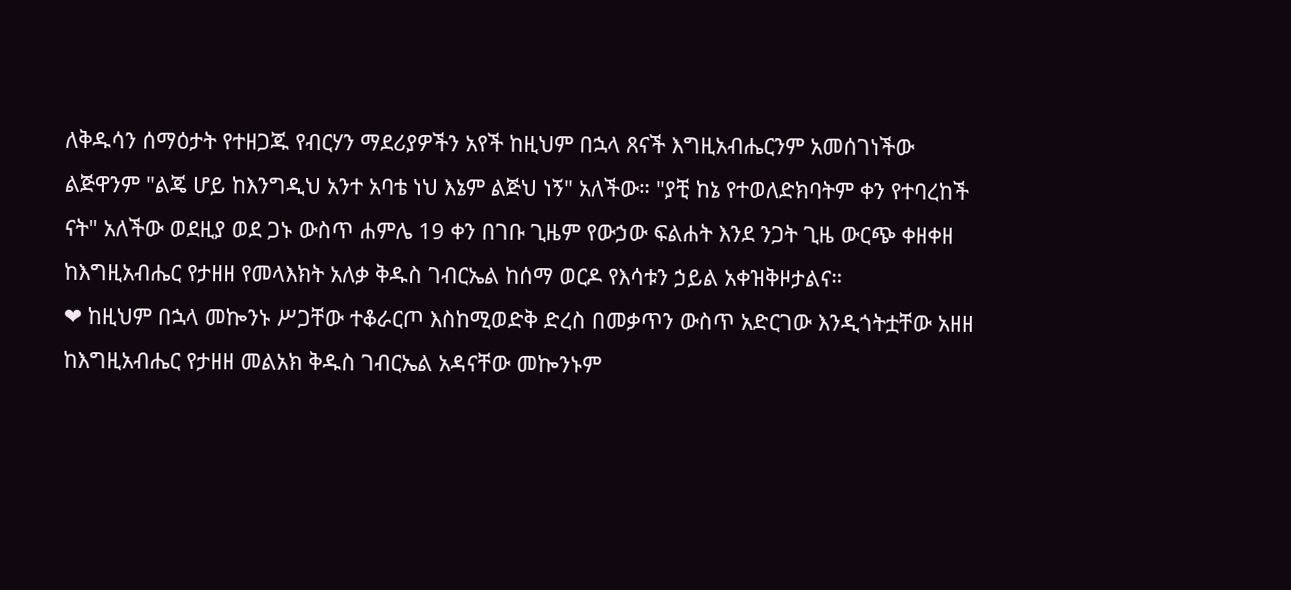ለቅዱሳን ሰማዕታት የተዘጋጁ የብርሃን ማደሪያዎችን አየች ከዚህም በኋላ ጸናች እግዚአብሔርንም አመሰገነችው ልጅዋንም "ልጄ ሆይ ከእንግዲህ አንተ አባቴ ነህ እኔም ልጅህ ነኝ" አለችው። "ያቺ ከኔ የተወለድክባትም ቀን የተባረከች ናት" አለችው ወደዚያ ወደ ጋኑ ውስጥ ሐምሌ 19 ቀን በገቡ ጊዜም የውኃው ፍልሐት እንደ ንጋት ጊዜ ውርጭ ቀዘቀዘ ከእግዚአብሔር የታዘዘ የመላእክት አለቃ ቅዱስ ገብርኤል ከሰማ ወርዶ የእሳቱን ኃይል አቀዝቅዞታልና።
❤ ከዚህም በኋላ መኰንኑ ሥጋቸው ተቆራርጦ እስከሚወድቅ ድረስ በመቃጥን ውስጥ አድርገው እንዲጎትቷቸው አዘዘ ከእግዚአብሔር የታዘዘ መልአክ ቅዱስ ገብርኤል አዳናቸው መኰንኑም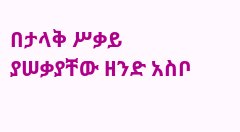በታላቅ ሥቃይ ያሠቃያቸው ዘንድ አስቦ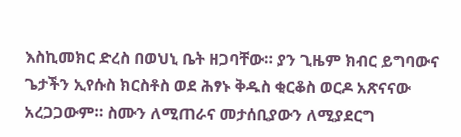እስኪመክር ድረስ በወህኒ ቤት ዘጋባቸው። ያን ጊዜም ክብር ይግባውና ጌታችን ኢየሱስ ክርስቶስ ወደ ሕፃኑ ቅዱስ ቂርቆስ ወርዶ አጽናናው አረጋጋውም። ስሙን ለሚጠራና መታሰቢያውን ለሚያደርግ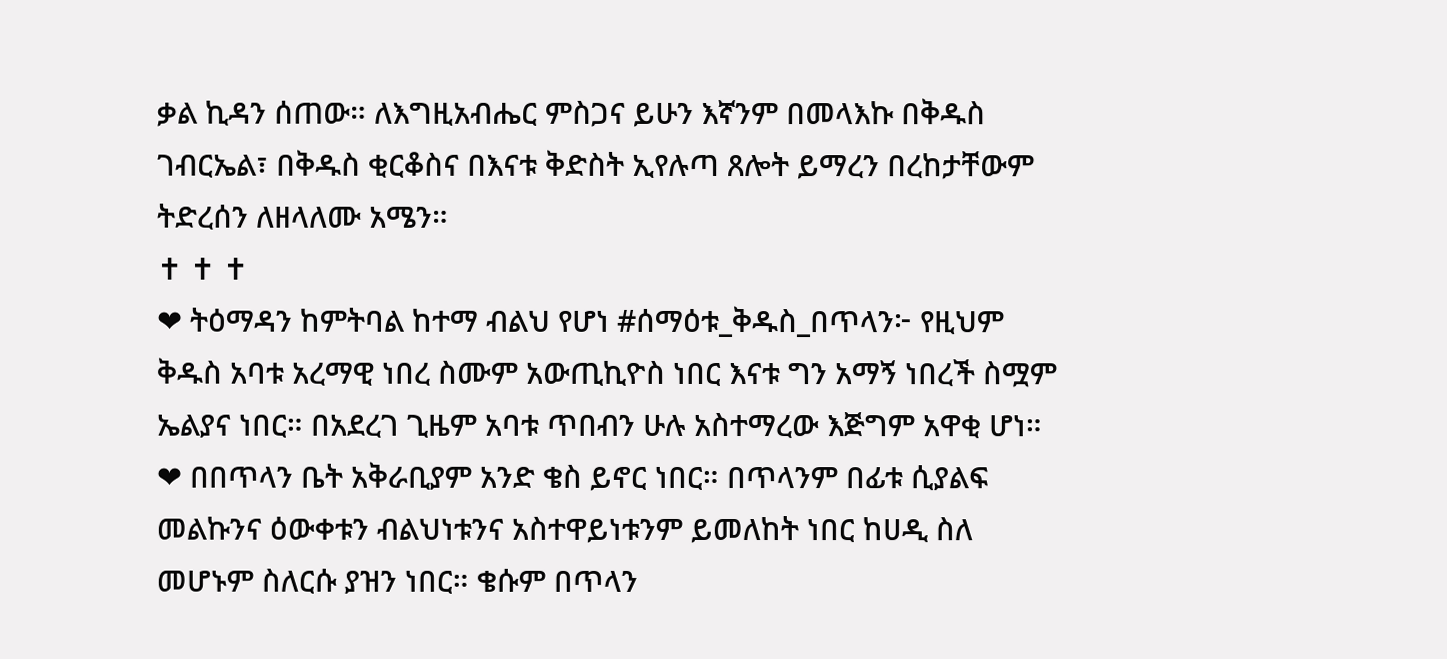ቃል ኪዳን ሰጠው። ለእግዚአብሔር ምስጋና ይሁን እኛንም በመላእኩ በቅዱስ ገብርኤል፣ በቅዱስ ቂርቆስና በእናቱ ቅድስት ኢየሉጣ ጸሎት ይማረን በረከታቸውም ትድረሰን ለዘላለሙ አሜን።
✝ ✝ ✝
❤ ትዕማዳን ከምትባል ከተማ ብልህ የሆነ #ሰማዕቱ_ቅዱስ_በጥላን፦ የዚህም ቅዱስ አባቱ አረማዊ ነበረ ስሙም አውጢኪዮስ ነበር እናቱ ግን አማኝ ነበረች ስሟም ኤልያና ነበር። በአደረገ ጊዜም አባቱ ጥበብን ሁሉ አስተማረው እጅግም አዋቂ ሆነ።
❤ በበጥላን ቤት አቅራቢያም አንድ ቄስ ይኖር ነበር። በጥላንም በፊቱ ሲያልፍ መልኩንና ዕውቀቱን ብልህነቱንና አስተዋይነቱንም ይመለከት ነበር ከሀዲ ስለ መሆኑም ስለርሱ ያዝን ነበር። ቄሱም በጥላን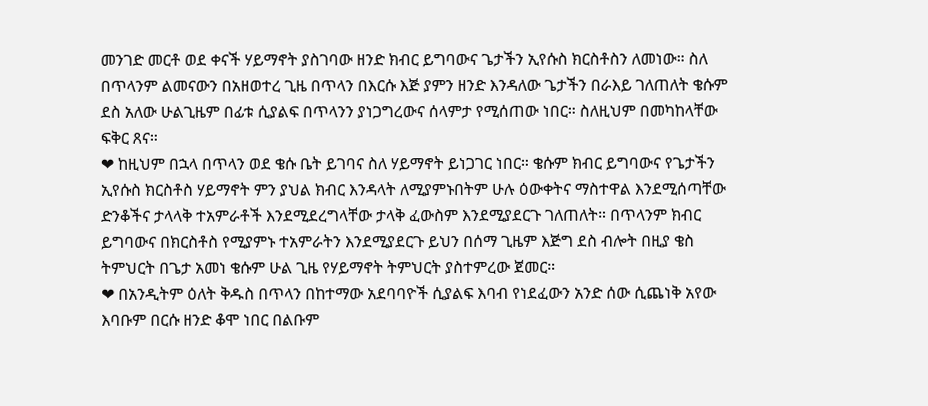መንገድ መርቶ ወደ ቀናች ሃይማኖት ያስገባው ዘንድ ክብር ይግባውና ጌታችን ኢየሱስ ክርስቶስን ለመነው። ስለ በጥላንም ልመናውን በአዘወተረ ጊዜ በጥላን በእርሱ እጅ ያምን ዘንድ እንዳለው ጌታችን በራእይ ገለጠለት ቄሱም ደስ አለው ሁልጊዜም በፊቱ ሲያልፍ በጥላንን ያነጋግረውና ሰላምታ የሚሰጠው ነበር። ስለዚህም በመካከላቸው ፍቅር ጸና።
❤ ከዚህም በኋላ በጥላን ወደ ቄሱ ቤት ይገባና ስለ ሃይማኖት ይነጋገር ነበር። ቄሱም ክብር ይግባውና የጌታችን ኢየሱስ ክርስቶስ ሃይማኖት ምን ያህል ክብር እንዳላት ለሚያምኑበትም ሁሉ ዕውቀትና ማስተዋል እንደሚሰጣቸው ድንቆችና ታላላቅ ተአምራቶች እንደሚደረግላቸው ታላቅ ፈውስም እንደሚያደርጉ ገለጠለት። በጥላንም ክብር ይግባውና በክርስቶስ የሚያምኑ ተአምራትን እንደሚያደርጉ ይህን በሰማ ጊዜም እጅግ ደስ ብሎት በዚያ ቄስ ትምህርት በጌታ አመነ ቄሱም ሁል ጊዜ የሃይማኖት ትምህርት ያስተምረው ጀመር።
❤ በአንዲትም ዕለት ቅዱስ በጥላን በከተማው አደባባዮች ሲያልፍ እባብ የነደፈውን አንድ ሰው ሲጨነቅ አየው እባቡም በርሱ ዘንድ ቆሞ ነበር በልቡም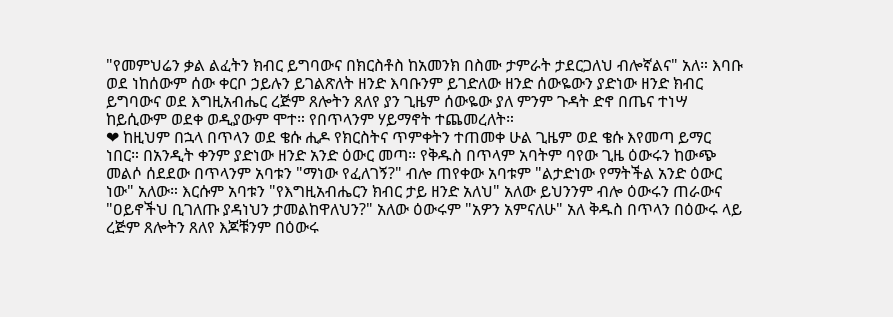"የመምህሬን ቃል ልፈትን ክብር ይግባውና በክርስቶስ ከአመንክ በስሙ ታምራት ታደርጋለህ ብሎኛልና" አለ። እባቡ ወደ ነከሰውም ሰው ቀርቦ ኃይሉን ይገልጽለት ዘንድ እባቡንም ይገድለው ዘንድ ሰውዬውን ያድነው ዘንድ ክብር ይግባውና ወደ እግዚአብሔር ረጅም ጸሎትን ጸለየ ያን ጊዜም ሰውዬው ያለ ምንም ጉዳት ድኖ በጤና ተነሣ ከይሲውም ወደቀ ወዲያውም ሞተ። የበጥላንም ሃይማኖት ተጨመረለት።
❤ ከዚህም በኋላ በጥላን ወደ ቄሱ ሒዶ የክርስትና ጥምቀትን ተጠመቀ ሁል ጊዜም ወደ ቄሱ እየመጣ ይማር ነበር። በአንዲት ቀንም ያድነው ዘንድ አንድ ዕውር መጣ። የቅዱስ በጥላም አባትም ባየው ጊዜ ዕውሩን ከውጭ መልሶ ሰደደው በጥላንም አባቱን "ማነው የፈለገኝ?" ብሎ ጠየቀው አባቱም "ልታድነው የማትችል አንድ ዕውር ነው" አለው። እርሱም አባቱን "የእግዚአብሔርን ክብር ታይ ዘንድ አለህ" አለው ይህንንም ብሎ ዕውሩን ጠራውና "ዐይኖችህ ቢገለጡ ያዳነህን ታመልከዋለህን?" አለው ዕውሩም "አዎን አምናለሁ" አለ ቅዱስ በጥላን በዕውሩ ላይ ረጅም ጸሎትን ጸለየ እጆቹንም በዕውሩ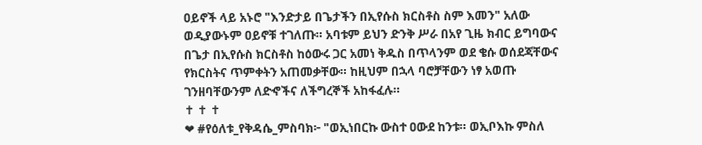ዐይኖች ላይ አኑሮ "እንድታይ በጌታችን በኢየሱስ ክርስቶስ ስም እመን" አለው ወዲያውኑም ዐይኖቹ ተገለጡ። አባቱም ይህን ድንቅ ሥራ በአየ ጊዜ ክብር ይግባውና በጌታ በኢየሱስ ክርስቶስ ከዕውሩ ጋር አመነ ቅዱስ በጥላንም ወደ ቄሱ ወሰደጃቸውና የክርስትና ጥምቀትን አጠመቃቸው። ከዚህም በኋላ ባሮቻቸውን ነፃ አወጡ ገንዘባቸውንም ለድኆችና ለችግረኞች አከፋፈሉ።
✝ ✝ ✝
❤ #የዕለቱ_የቅዳሴ_ምስባክ፦ "ወኢነበርኩ ውስተ ዐውደ ከንቱ። ወኢቦእኩ ምስለ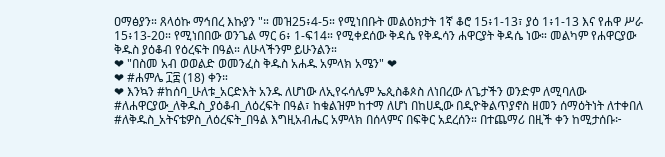ዐማፅያን። ጸላዕኩ ማኅበረ እኩያን "። መዝ25፥4-5። የሚነበቡት መልዕክታት 1ኛ ቆሮ 15፥1-13፣ ያዕ 1፥1-13 እና የሐዋ ሥራ 15፥13-20። የሚነበበው ወንጌል ማር 6፥ 1-ፍ14። የሚቀደሰው ቅዳሴ የቅዱሳን ሐዋርያት ቅዳሴ ነው። መልካም የሐዋርያው ቅዱስ ያዕቆብ የዕረፍት በዓል። ለሁላችንም ይሁንልን።
❤ "በስመ አብ ወወልድ ወመንፈስ ቅዱስ አሐዱ አምላክ አሜን" ❤
❤ #ሐምሌ ፲፰ (18) ቀን።
❤ እንኳን #ከሰባ_ሁለቱ_አርድእት አንዱ ለሆነው ለኢየሩሳሌም ኤጲስቆጶስ ለነበረው ለጌታችን ወንድም ለሚባለው #ለሐዋርያው_ለቅዱስ_ያዕቆብ_ለዕረፍት በዓል፣ ከቁልዝም ከተማ ለሆነ በከሀዲው በዲዮቅልጥያኖስ ዘመን ሰማዕትነት ለተቀበለ #ለቅዱስ_አትናቴዎስ_ለዕረፍት_በዓል እግዚአብሔር አምላክ በሰላምና በፍቅር አደረሰን። በተጨማሪ በዚች ቀን ከሚታሰቡ፦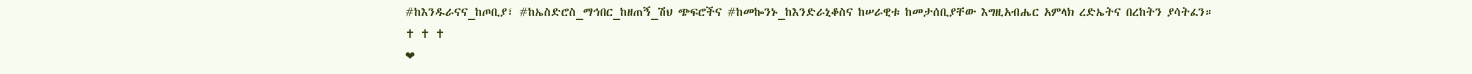#ከእንዱራናና_ከጦቢያ፣ #ከኤስድሮስ_ማኅበር_ከዘጠኝ_ሽህ ጭፍሮችና #ከመኰንኑ_ከእንድራኒቆስና ከሠራዊቱ ከመታሰቢያቸው እግዚአብሔር አምላክ ረድኤትና በረከትን ያሳትፈን።
✝ ✝ ✝
❤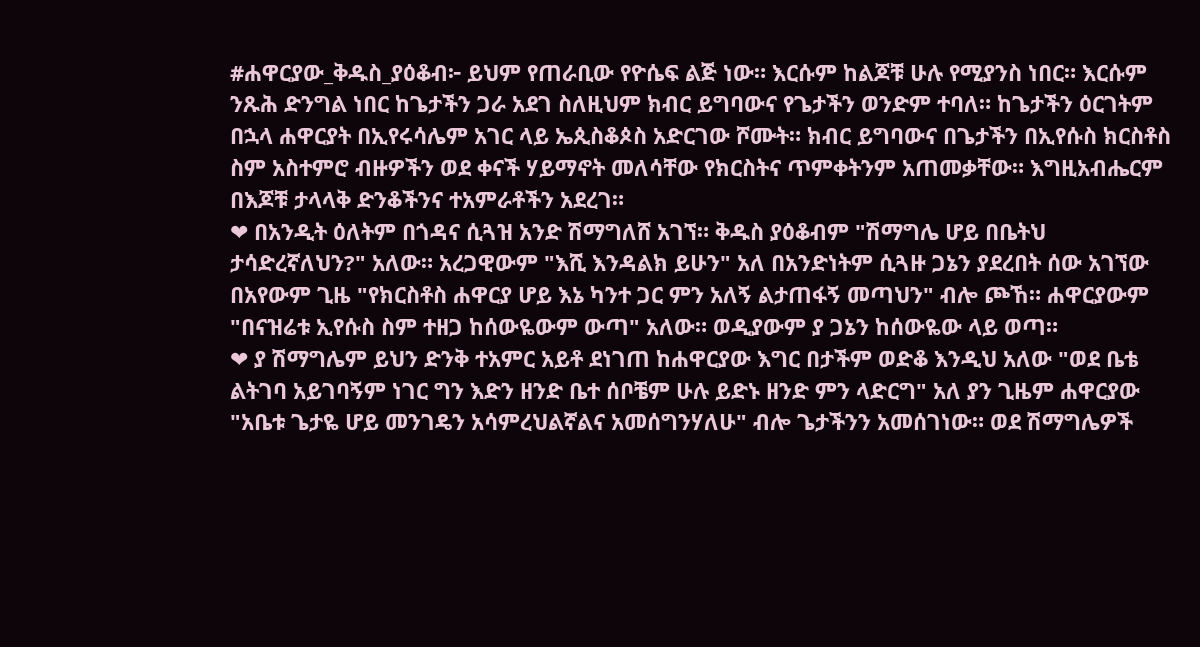#ሐዋርያው_ቅዱስ_ያዕቆብ፦ ይህም የጠራቢው የዮሴፍ ልጅ ነው። እርሱም ከልጆቹ ሁሉ የሚያንስ ነበር። እርሱም ንጹሕ ድንግል ነበር ከጌታችን ጋራ አደገ ስለዚህም ክብር ይግባውና የጌታችን ወንድም ተባለ። ከጌታችን ዕርገትም በኋላ ሐዋርያት በኢየሩሳሌም አገር ላይ ኤጲስቆጶስ አድርገው ሾሙት። ክብር ይግባውና በጌታችን በኢየሱስ ክርስቶስ ስም አስተምሮ ብዙዎችን ወደ ቀናች ሃይማኖት መለሳቸው የክርስትና ጥምቀትንም አጠመቃቸው። እግዚአብሔርም በእጆቹ ታላላቅ ድንቆችንና ተአምራቶችን አደረገ።
❤ በአንዲት ዕለትም በጎዳና ሲጓዝ አንድ ሽማግለሸ አገኘ። ቅዱስ ያዕቆብም "ሽማግሌ ሆይ በቤትህ ታሳድረኛለህን?" አለው። አረጋዊውም "እሺ እንዳልክ ይሁን" አለ በአንድነትም ሲጓዙ ጋኔን ያደረበት ሰው አገኘው በአየውም ጊዜ "የክርስቶስ ሐዋርያ ሆይ እኔ ካንተ ጋር ምን አለኝ ልታጠፋኝ መጣህን" ብሎ ጮኸ። ሐዋርያውም "በናዝሬቱ ኢየሱስ ስም ተዘጋ ከሰውዬውም ውጣ" አለው። ወዲያውም ያ ጋኔን ከሰውዬው ላይ ወጣ።
❤ ያ ሽማግሌም ይህን ድንቅ ተአምር አይቶ ደነገጠ ከሐዋርያው እግር በታችም ወድቆ እንዲህ አለው "ወደ ቤቴ ልትገባ አይገባኝም ነገር ግን እድን ዘንድ ቤተ ሰቦቼም ሁሉ ይድኑ ዘንድ ምን ላድርግ" አለ ያን ጊዜም ሐዋርያው "አቤቱ ጌታዬ ሆይ መንገዴን አሳምረህልኛልና አመሰግንሃለሁ" ብሎ ጌታችንን አመሰገነው። ወደ ሽማግሌዎች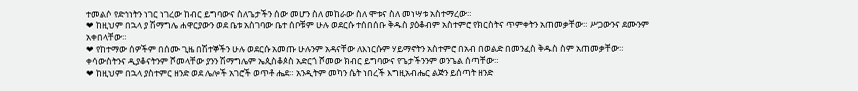ተመልሶ የድኅነትን ነገር ነገረው ከብር ይግባውና ስለጌታችን ሰው መሆን ስለ መከራው ስለ ሞቱና ስለ መነሣቱ አስተማረው።
❤ ከዚህም በኋላ ያ ሽማግሌ ሐዋርያውን ወደ ቤቱ አስገባው ቤተ ሰቦቹም ሁሉ ወደርሱ ተሰበሰቡ ቅዱስ ያዕቆብም አስተምሮ የክርስትና ጥምቀትን አጠመቃቸው። ሥጋውንና ደሙንም አቀበላቸው።
❤ የከተማው ሰዎችም በሰሙ ጊዜ በሽተኞችን ሁሉ ወደርሱ አመጡ ሁሉንም አዳናቸው ለእነርሱም ሃይማኖትን አስተምሮ በአብ በወልድ በመንፈስ ቅዱስ ስም አጠመቃቸው። ቀሳውስትንና ዲያቆናትንም ሾመላቸው ያንን ሽማግሌም ኤጲስቆጶስ አድርጎ ሾመው ክብር ይግባውና የጌታችንንም ወንጌል ሰጣቸው።
❤ ከዚህም በኋላ ያስተምር ዘንድ ወደ ሌሎች አገሮች ወጥቶ ሔደ። አንዲትም መካን ሴት ነበረች እግዚአብሔር ልጅን ይሰጣት ዘንድ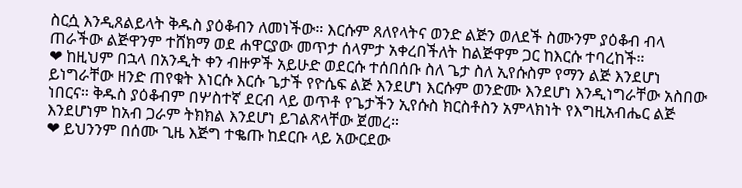ስርሷ እንዲጸልይላት ቅዱስ ያዕቆብን ለመነችው። እርሱም ጸለየላትና ወንድ ልጅን ወለደች ስሙንም ያዕቆብ ብላ ጠራችው ልጅዋንም ተሸክማ ወደ ሐዋርያው መጥታ ሰላምታ አቀረበችለት ከልጅዋም ጋር ከእርሱ ተባረከች።
❤ ከዚህም በኋላ በአንዲት ቀን ብዙዎች አይሁድ ወደርሱ ተሰበሰቡ ስለ ጌታ ስለ ኢየሱስም የማን ልጅ እንደሆነ ይነግራቸው ዘንድ ጠየቁት እነርሱ እርሱ ጌታች የዮሴፍ ልጅ እንደሆነ እርሱም ወንድሙ እንደሆነ እንዲነግራቸው አስበው ነበርና። ቅዱስ ያዕቆብም በሦስተኛ ደርብ ላይ ወጥቶ የጌታችን ኢየሱስ ክርስቶስን አምላክነት የእግዚአብሔር ልጅ እንደሆነም ከአብ ጋራም ትክክል እንደሆነ ይገልጽላቸው ጀመረ።
❤ ይህንንም በሰሙ ጊዜ እጅግ ተቈጡ ከደርቡ ላይ አውርደው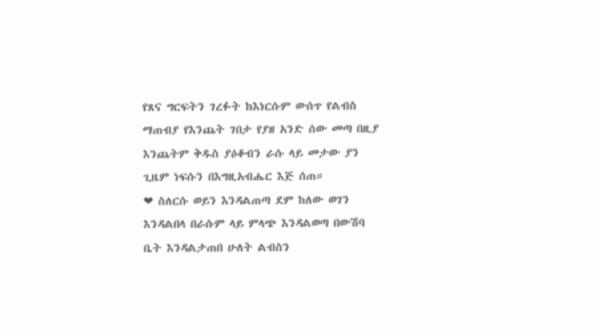የጸና ግርፍትን ገረፉት ከእነርሱም ውሰጥ የልብስ ማጠብያ የእንጨት ገበታ የያዘ አንድ ሰው መጣ በዚያ እንጨትም ቅዱስ ያዕቆብን ራሱ ላይ መታው ያን ጊዜም ነፍሱን በእግዚአብሔር እጅ ሰጠ።
❤ ስለርሱ ወይን እንዳልጠጣ ደም ከለው ወገን እንዳልበላ በራሱም ላይ ምላጭ እንዳልወጣ በውሽባ ቤት እንዳልታጠበ ሁለት ልብስን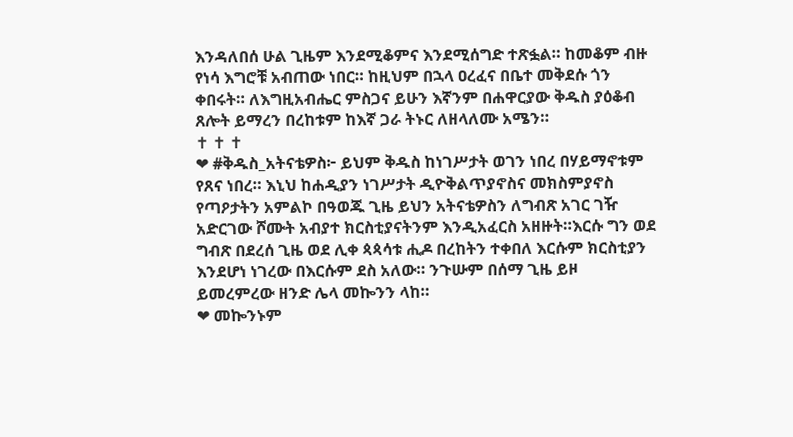እንዳለበሰ ሁል ጊዜም እንደሚቆምና እንደሚሰግድ ተጽፏል። ከመቆም ብዙ የነሳ እግሮቹ አብጠው ነበር። ከዚህም በኋላ ዐረፈና በቤተ መቅደሱ ጎን ቀበሩት። ለእግዚአብሔር ምስጋና ይሁን እኛንም በሐዋርያው ቅዱስ ያዕቆብ ጸሎት ይማረን በረከቱም ከእኛ ጋራ ትኑር ለዘላለሙ አሜን።
✝ ✝ ✝
❤ #ቅዱስ_አትናቴዎስ፦ ይህም ቅዱስ ከነገሥታት ወገን ነበረ በሃይማኖቱም የጸና ነበረ። እኒህ ከሐዲያን ነገሥታት ዲዮቅልጥያኖስና መክስምያኖስ የጣዖታትን አምልኮ በዓወጁ ጊዜ ይህን አትናቴዎስን ለግብጽ አገር ገዥ አድርገው ሾሙት አብያተ ክርስቲያናትንም እንዲአፈርስ አዘዙት።እርሱ ግን ወደ ግብጽ በደረሰ ጊዜ ወደ ሊቀ ጳጳሳቱ ሒዶ በረከትን ተቀበለ እርሱም ክርስቲያን እንደሆነ ነገረው በእርሱም ደስ አለው። ንጉሡም በሰማ ጊዜ ይዞ ይመረምረው ዘንድ ሌላ መኰንን ላከ።
❤ መኰንኑም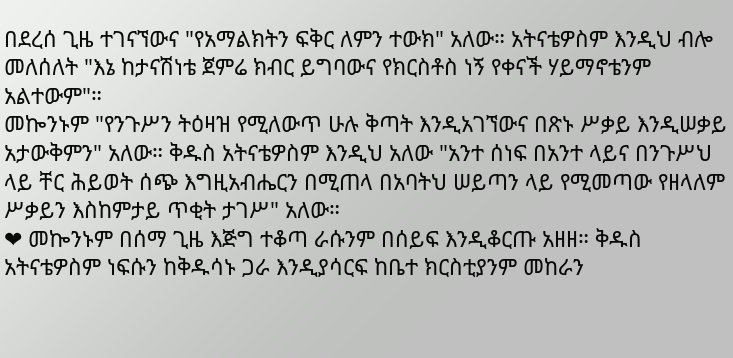በደረሰ ጊዜ ተገናኘውና "የአማልክትን ፍቅር ለምን ተውክ" አለው። አትናቴዎስም እንዲህ ብሎ መለሰለት "እኔ ከታናሽነቴ ጀምሬ ክብር ይግባውና የክርስቶስ ነኝ የቀናች ሃይማኖቴንም አልተውም"።
መኰንኑም "የንጉሥን ትዕዛዝ የሚለውጥ ሁሉ ቅጣት እንዲአገኘውና በጽኑ ሥቃይ እንዲሠቃይ አታውቅምን" አለው። ቅዱስ አትናቴዎስም እንዲህ አለው "አንተ ሰነፍ በአንተ ላይና በንጉሥህ ላይ ቸር ሕይወት ሰጭ እግዚአብሔርን በሚጠላ በአባትህ ሠይጣን ላይ የሚመጣው የዘላለም ሥቃይን እስከምታይ ጥቂት ታገሥ" አለው።
❤ መኰንኑም በሰማ ጊዜ እጅግ ተቆጣ ራሱንም በሰይፍ እንዲቆርጡ አዘዘ። ቅዱስ አትናቴዎስም ነፍሱን ከቅዱሳኑ ጋራ እንዲያሳርፍ ከቤተ ክርስቲያንም መከራን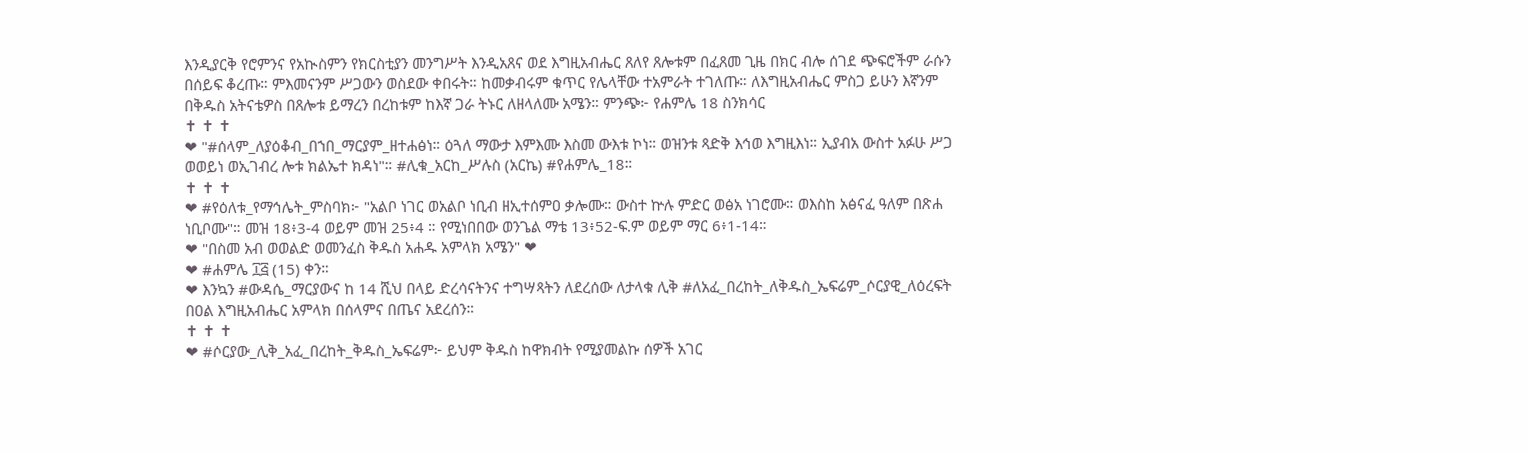እንዲያርቅ የሮምንና የአኲስምን የክርስቲያን መንግሥት እንዲአጸና ወደ እግዚአብሔር ጸለየ ጸሎቱም በፈጸመ ጊዜ በክር ብሎ ሰገደ ጭፍሮችም ራሱን በሰይፍ ቆረጡ። ምእመናንም ሥጋውን ወስደው ቀበሩት። ከመቃብሩም ቁጥር የሌላቸው ተአምራት ተገለጡ። ለእግዚአብሔር ምስጋ ይሁን እኛንም በቅዱስ አትናቴዎስ በጸሎቱ ይማረን በረከቱም ከእኛ ጋራ ትኑር ለዘላለሙ አሜን። ምንጭ፦ የሐምሌ 18 ስንክሳር
✝ ✝ ✝
❤ "#ሰላም_ለያዕቆብ_በኀበ_ማርያም_ዘተሐፅነ። ዕጓለ ማውታ እምእሙ እስመ ውእቱ ኮነ። ወዝንቱ ጻድቅ እኅወ እግዚእነ። ኢያብአ ውስተ አፉሁ ሥጋ ወወይነ ወኢገብረ ሎቱ ክልኤተ ክዳነ"። #ሊቁ_አርከ_ሥሉስ (አርኬ) #የሐምሌ_18።
✝ ✝ ✝
❤ #የዕለቱ_የማኅሌት_ምስባክ፦ "አልቦ ነገር ወአልቦ ነቢብ ዘኢተሰምዐ ቃሎሙ። ውስተ ኵሉ ምድር ወፅአ ነገሮሙ። ወእስከ አፅናፈ ዓለም በጽሐ ነቢቦሙ"። መዝ 18፥3-4 ወይም መዝ 25፥4 ። የሚነበበው ወንጌል ማቴ 13፥52-ፍ.ም ወይም ማር 6፥1-14።
❤ "በስመ አብ ወወልድ ወመንፈስ ቅዱስ አሐዱ አምላክ አሜን" ❤
❤ #ሐምሌ ፲፭ (15) ቀን።
❤ እንኳን #ውዳሴ_ማርያውና ከ 14 ሺህ በላይ ድረሳናትንና ተግሣጻትን ለደረሰው ለታላቁ ሊቅ #ለአፈ_በረከት_ለቅዱስ_ኤፍሬም_ሶርያዊ_ለዕረፍት በዐል እግዚአብሔር አምላክ በሰላምና በጤና አደረሰን።
✝ ✝ ✝
❤ #ሶርያው_ሊቅ_አፈ_በረከት_ቅዱስ_ኤፍሬም፦ ይህም ቅዱስ ከዋክብት የሚያመልኩ ሰዎች አገር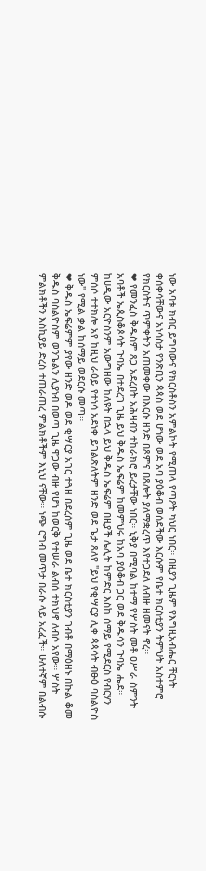ነው አባቱ ክብር ይግባውና የክርስቶስን አምልኮት የሚጠላ የጣዖት ካህር ነበር። በዚያን ጊዜም የእግዚአብሔር ቸርነት ቀሰቀሳቸውና አነሳስታ የንጽቢን ጳጳስ ወደ ሆነው ወደ አባ ያዕቆብ ወሰደችው እርሱም የቤተ ክርስቲያን ትምህት አስተምሮ የክርስትና ጥምቀትን አጠመቀው በእርሱ ዘንድ በጾምና በጸሎት ያለማቋረጥ እየተጋደለ ለብዙ ዘመናት ኖረ።
❤ የመንፈስ ቅዱስም ጸጋ አደረበት አሕዛብን ተከራክሮ ይረታቸው ነበር። ኒቅያ በሚባል ከተማ የሦስት መቶ ዐሥራ ስምንት አባቶች ኤጲስቆጶሳት ጉባኤ በተደረገ ጊዜ ይህ ቅዱስ ኤፍሬም ከመምህሩ ከአባ ያዕቆብ ጋር ወደ ቅዱሳን ጉባኤ ሔደ። ከሀዲው አርዮስንም አውግዘው ከለዩት በኋላ ይህ ቅዱስ ኤፍሬም በዚያች ሌሊት ከምድር እስከ ሰማይ የሚደርስ የብርሃን ምሰሶ ተተክሎ አየ ከዚህ ራዕይ የተነሳ አደነቀ ይገልጽለትም ዘንድ ወደ ጌታ ጸለየ "ይህ የቂሣርያ ሊቀ ጳጳሳት ብፁዕ ባስልዮስ ነው" የሚል ቃል ከሰማይ ወደርሱ መጣ።
❤ ቅዱስ ኤፍሬምም ያየው ዘንድ ወዶ ወደ ቂሣርያ አገር ተጓዘ በደረሰም ጊዜ ወደ ቤተ ክርስቲያን ገብቶ በማዕዘኑ በኩል ቆመ ቅዱስ ባስልዮስም ወንጌልን ሊያነብ በወጣ ጊዜ ዋጋው ብዙ የሆነ ከወርቅ የተሠራ ልብሰ ተክህኖ ለብሶ አየው። ሦስት ምልክቶችን እስኪያይ ድረስ ተጠራጠረ ምልክቶችም እኒህ ናቸው። ነጭ ርግብ መጥታ በራሱ ላይ አረፈች። ሁለተኛም በልብሱ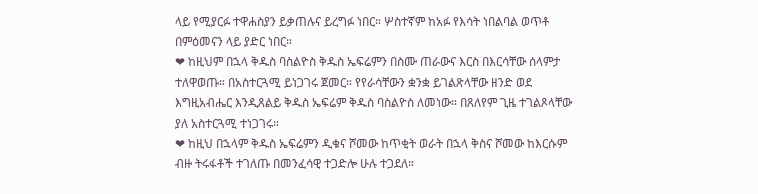ላይ የሚያርፉ ተዋሐስያን ይቃጠሉና ይረግፉ ነበር። ሦስተኛም ከአፉ የእሳት ነበልባል ወጥቶ በምዕመናን ላይ ያድር ነበር።
❤ ከዚህም በኋላ ቅዱስ ባስልዮስ ቅዱስ ኤፍሬምን በስሙ ጠራውና እርስ በእርሳቸው ሰላምታ ተለዋወጡ። በአስተርጓሚ ይነጋገሩ ጀመር። የየራሳቸውን ቋንቋ ይገልጽላቸው ዘንድ ወደ እግዚአብሔር እንዲጸልይ ቅዱስ ኤፍሬም ቅዱስ ባስልዮስ ለመነው። በጸለየም ጊዜ ተገልጾላቸው ያለ አስተርጓሚ ተነጋገሩ።
❤ ከዚህ በኋላም ቅዱስ ኤፍሬምን ዲቁና ሾመው ከጥቂት ወራት በኋላ ቅስና ሾመው ከእርሱም ብዙ ትሩፋቶች ተገለጡ በመንፈሳዊ ተጋድሎ ሁሉ ተጋደለ።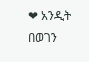❤ አንዲት በወገን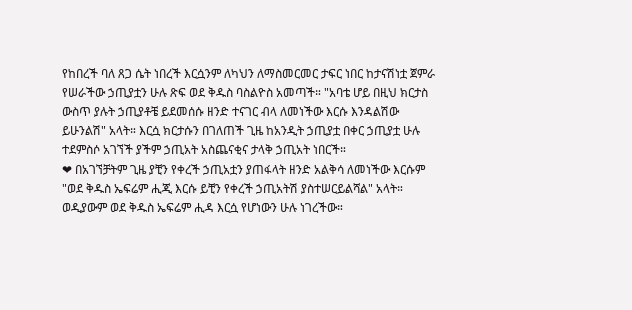የከበረች ባለ ጸጋ ሴት ነበረች እርሷንም ለካህን ለማስመርመር ታፍር ነበር ከታናሽነቷ ጀምራ የሠራችው ኃጢያቷን ሁሉ ጽፍ ወደ ቅዱስ ባስልዮስ አመጣች። "አባቴ ሆይ በዚህ ክርታስ ውስጥ ያሉት ኃጢያቶቼ ይደመሰሱ ዘንድ ተናገር ብላ ለመነችው እርሱ እንዳልሽው ይሁንልሽ" አላት። እርሷ ክርታሱን በገለጠች ጊዜ ከአንዲት ኃጢያቷ በቀር ኃጢያቷ ሁሉ ተደምስሶ አገኘች ያችም ኃጢአት አስጨናቂና ታላቅ ኃጢአት ነበርች።
❤ በአገኘቻትም ጊዜ ያቺን የቀረች ኃጢአቷን ያጠፋላት ዘንድ አልቅሳ ለመነችው እርሱም "ወደ ቅዱስ ኤፍሬም ሒጂ እርሱ ይቺን የቀረች ኃጢአትሽ ያስተሠርይልሻል" አላት። ወዲያውም ወደ ቅዱስ ኤፍሬም ሒዳ እርሷ የሆነውን ሁሉ ነገረችው።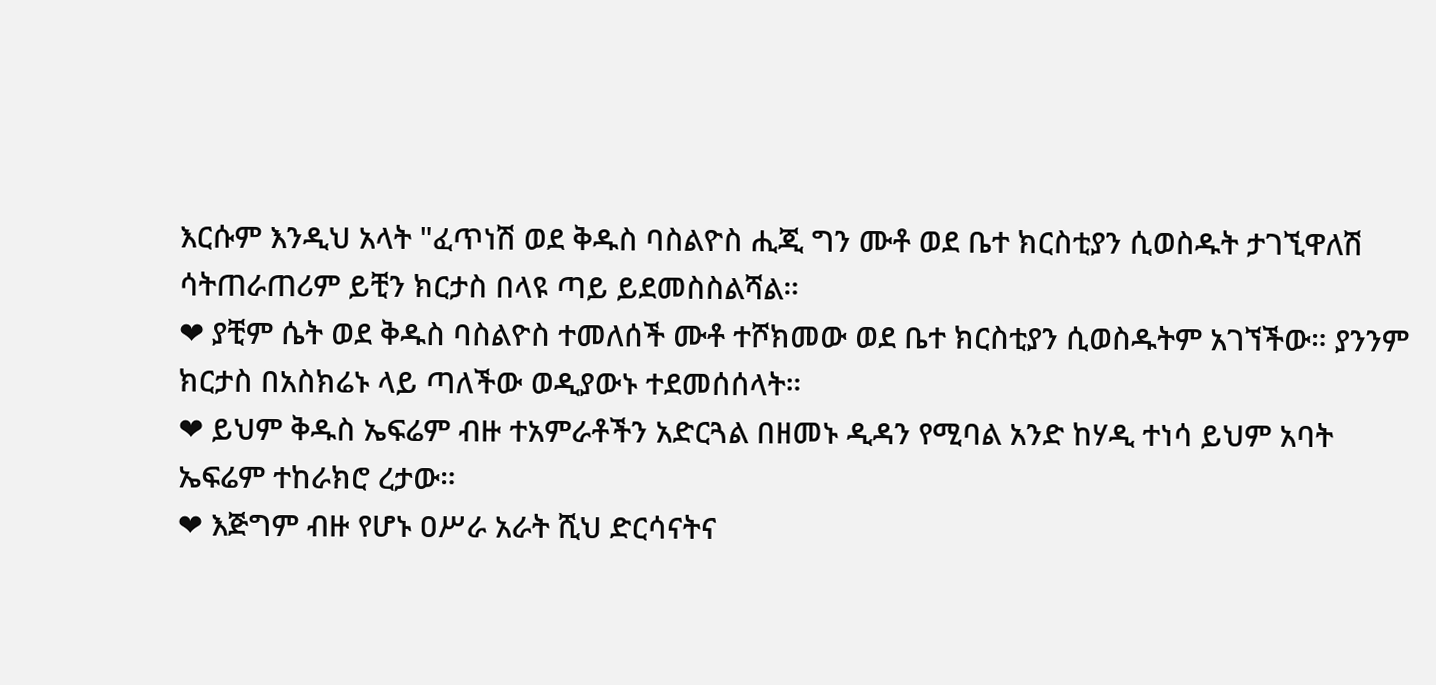እርሱም እንዲህ አላት "ፈጥነሽ ወደ ቅዱስ ባስልዮስ ሒጂ ግን ሙቶ ወደ ቤተ ክርስቲያን ሲወስዱት ታገኚዋለሽ ሳትጠራጠሪም ይቺን ክርታስ በላዩ ጣይ ይደመስስልሻል።
❤ ያቺም ሴት ወደ ቅዱስ ባስልዮስ ተመለሰች ሙቶ ተሾክመው ወደ ቤተ ክርስቲያን ሲወስዱትም አገኘችው። ያንንም ክርታስ በአስክሬኑ ላይ ጣለችው ወዲያውኑ ተደመሰሰላት።
❤ ይህም ቅዱስ ኤፍሬም ብዙ ተአምራቶችን አድርጓል በዘመኑ ዲዳን የሚባል አንድ ከሃዲ ተነሳ ይህም አባት ኤፍሬም ተከራክሮ ረታው።
❤ እጅግም ብዙ የሆኑ ዐሥራ አራት ሺህ ድርሳናትና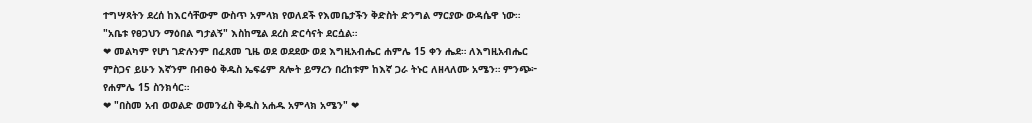ተግሣጻትን ደረሰ ከእርሳቸውም ውስጥ አምላክ የወለደች የእመቤታችን ቅድስት ድንግል ማርያው ውዳሴዋ ነው። "አቤቱ የፀጋህን ማዕበል ግታልኝ" እስከሚል ደረስ ድርሳናት ደርሷል።
❤ መልካም የሆነ ገድሉንም በፈጸመ ጊዜ ወደ ወደደው ወደ እግዚአብሔር ሐምሌ 15 ቀን ሔደ። ለእግዚአብሔር ምስጋና ይሁን እኛንም በብፁዕ ቅዱስ ኤፍሬም ጸሎት ይማረን በረከቱም ከእኛ ጋራ ትኑር ለዘላለሙ አሜን። ምንጭ፦ የሐምሌ 15 ስንክሳር።
❤ "በስመ አብ ወወልድ ወመንፈስ ቅዱስ አሐዱ አምላክ አሜን" ❤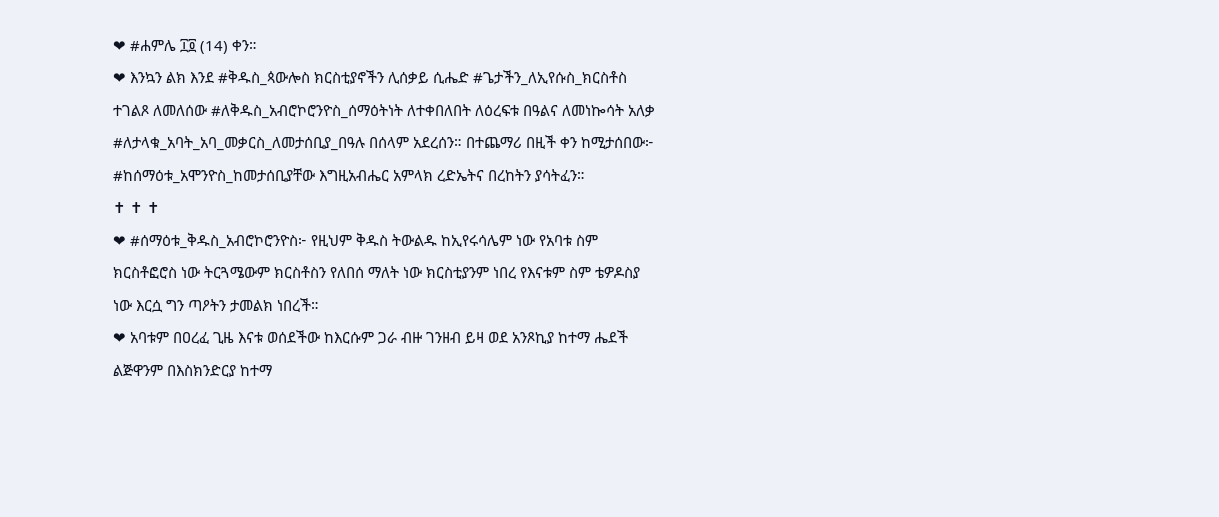❤ #ሐምሌ ፲፬ (14) ቀን።
❤ እንኳን ልክ እንደ #ቅዱስ_ጳውሎስ ክርስቲያኖችን ሊሰቃይ ሲሔድ #ጌታችን_ለኢየሱስ_ክርስቶስ ተገልጾ ለመለሰው #ለቅዱስ_አብሮኮሮንዮስ_ሰማዕትነት ለተቀበለበት ለዕረፍቱ በዓልና ለመነኰሳት አለቃ #ለታላቁ_አባት_አባ_መቃርስ_ለመታሰቢያ_በዓሉ በሰላም አደረሰን። በተጨማሪ በዚች ቀን ከሚታሰበው፦ #ከሰማዕቱ_አሞንዮስ_ከመታሰቢያቸው እግዚአብሔር አምላክ ረድኤትና በረከትን ያሳትፈን።
✝ ✝ ✝
❤ #ሰማዕቱ_ቅዱስ_አብሮኮሮንዮስ፦ የዚህም ቅዱስ ትውልዱ ከኢየሩሳሌም ነው የአባቱ ስም ክርስቶፎሮስ ነው ትርጓሜውም ክርስቶስን የለበሰ ማለት ነው ክርስቲያንም ነበረ የእናቱም ስም ቴዎዶስያ ነው እርሷ ግን ጣዖትን ታመልክ ነበረች።
❤ አባቱም በዐረፈ ጊዜ እናቱ ወሰደችው ከእርሱም ጋራ ብዙ ገንዘብ ይዛ ወደ አንጾኪያ ከተማ ሔደች ልጅዋንም በእስክንድርያ ከተማ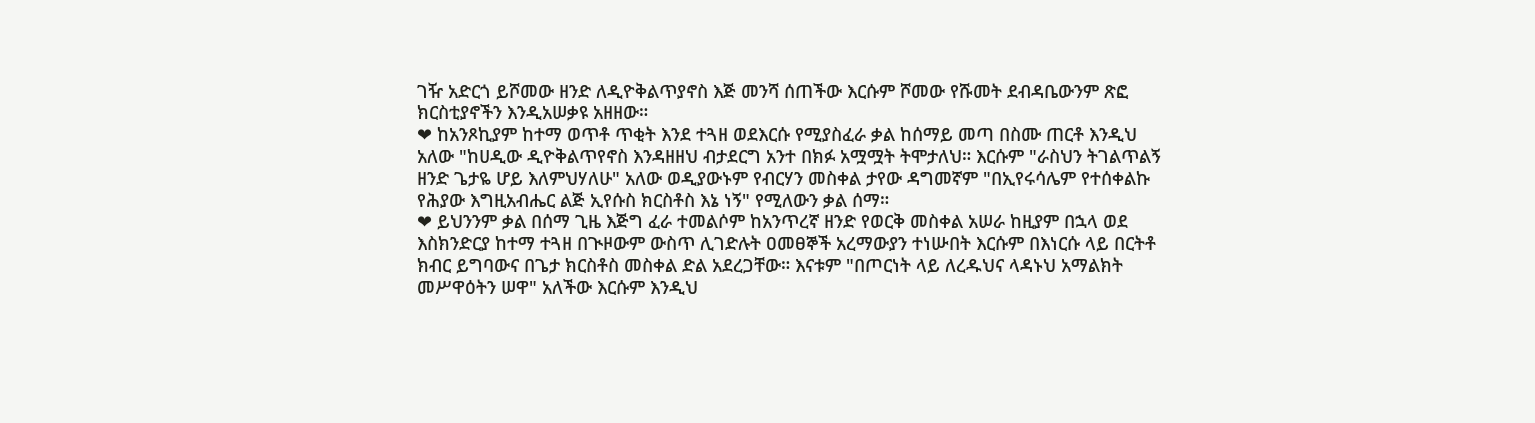ገዥ አድርጎ ይሾመው ዘንድ ለዲዮቅልጥያኖስ እጅ መንሻ ሰጠችው እርሱም ሾመው የሹመት ደብዳቤውንም ጽፎ ክርስቲያኖችን እንዲአሠቃዩ አዘዘው።
❤ ከአንጾኪያም ከተማ ወጥቶ ጥቂት እንደ ተጓዘ ወደእርሱ የሚያስፈራ ቃል ከሰማይ መጣ በስሙ ጠርቶ እንዲህ አለው "ከሀዲው ዲዮቅልጥየኖስ እንዳዘዘህ ብታደርግ አንተ በክፉ አሟሟት ትሞታለህ። እርሱም "ራስህን ትገልጥልኝ ዘንድ ጌታዬ ሆይ እለምህሃለሁ" አለው ወዲያውኑም የብርሃን መስቀል ታየው ዳግመኛም "በኢየሩሳሌም የተሰቀልኩ የሕያው እግዚአብሔር ልጅ ኢየሱስ ክርስቶስ እኔ ነኝ" የሚለውን ቃል ሰማ።
❤ ይህንንም ቃል በሰማ ጊዜ እጅግ ፈራ ተመልሶም ከአንጥረኛ ዘንድ የወርቅ መስቀል አሠራ ከዚያም በኋላ ወደ እስክንድርያ ከተማ ተጓዘ በጒዞውም ውስጥ ሊገድሉት ዐመፀኞች አረማውያን ተነሡበት እርሱም በእነርሱ ላይ በርትቶ ክብር ይግባውና በጌታ ክርስቶስ መስቀል ድል አደረጋቸው። እናቱም "በጦርነት ላይ ለረዱህና ላዳኑህ አማልክት መሥዋዕትን ሠዋ" አለችው እርሱም እንዲህ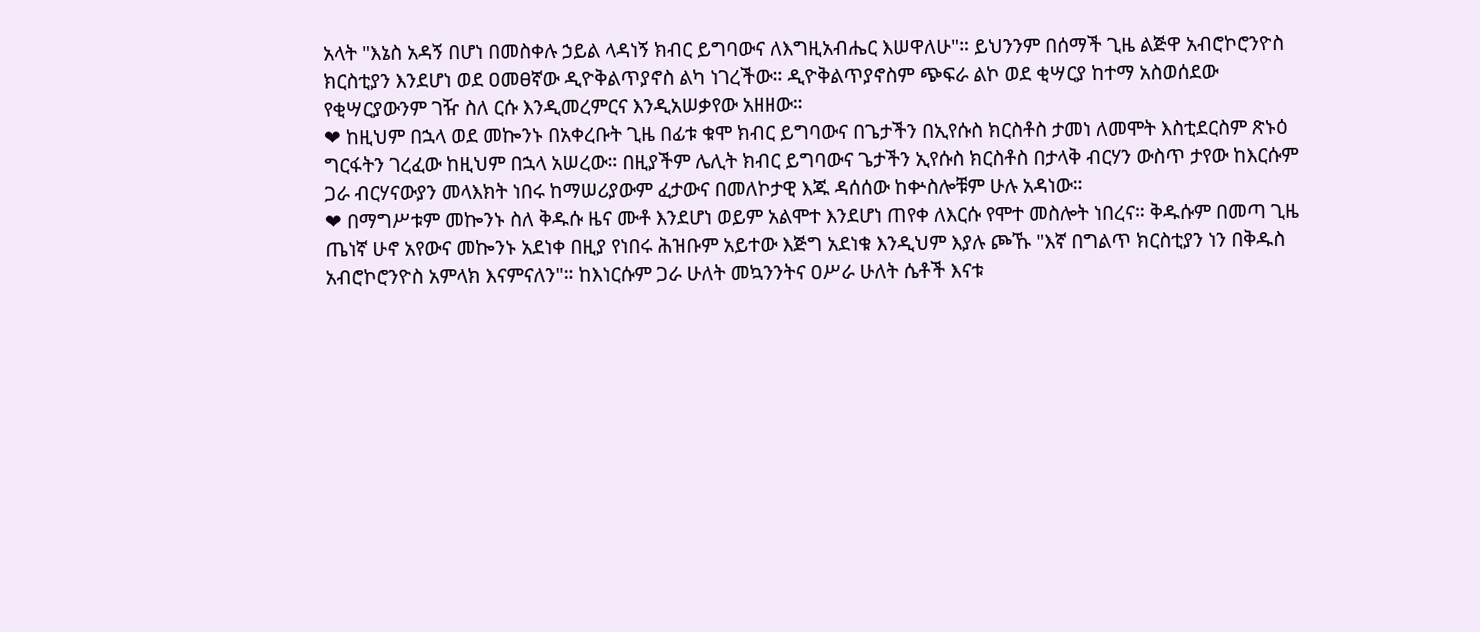አላት "እኔስ አዳኝ በሆነ በመስቀሉ ኃይል ላዳነኝ ክብር ይግባውና ለእግዚአብሔር እሠዋለሁ"። ይህንንም በሰማች ጊዜ ልጅዋ አብሮኮሮንዮስ ክርስቲያን እንደሆነ ወደ ዐመፀኛው ዲዮቅልጥያኖስ ልካ ነገረችው። ዲዮቅልጥያኖስም ጭፍራ ልኮ ወደ ቂሣርያ ከተማ አስወሰደው የቂሣርያውንም ገዥ ስለ ርሱ እንዲመረምርና እንዲአሠቃየው አዘዘው።
❤ ከዚህም በኋላ ወደ መኰንኑ በአቀረቡት ጊዜ በፊቱ ቁሞ ክብር ይግባውና በጌታችን በኢየሱስ ክርስቶስ ታመነ ለመሞት እስቲደርስም ጽኑዕ ግርፋትን ገረፈው ከዚህም በኋላ አሠረው። በዚያችም ሌሊት ክብር ይግባውና ጌታችን ኢየሱስ ክርስቶስ በታላቅ ብርሃን ውስጥ ታየው ከእርሱም ጋራ ብርሃናውያን መላእክት ነበሩ ከማሠሪያውም ፈታውና በመለኮታዊ እጁ ዳሰሰው ከቍስሎቹም ሁሉ አዳነው።
❤ በማግሥቱም መኰንኑ ስለ ቅዱሱ ዜና ሙቶ እንደሆነ ወይም አልሞተ እንደሆነ ጠየቀ ለእርሱ የሞተ መስሎት ነበረና። ቅዱሱም በመጣ ጊዜ ጤነኛ ሁኖ አየውና መኰንኑ አደነቀ በዚያ የነበሩ ሕዝቡም አይተው እጅግ አደነቁ እንዲህም እያሉ ጮኹ "እኛ በግልጥ ክርስቲያን ነን በቅዱስ አብሮኮሮንዮስ አምላክ እናምናለን"። ከእነርሱም ጋራ ሁለት መኳንንትና ዐሥራ ሁለት ሴቶች እናቱ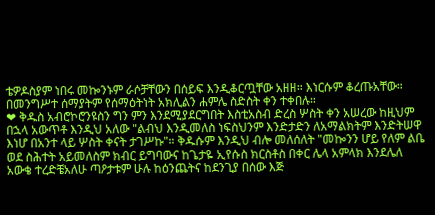ቴዎዶስያም ነበሩ መኰንኑም ራሶቻቸውን በሰይፍ እንዲቆርጧቸው አዘዘ። እነርሱም ቆረጡአቸው። በመንግሥተ ሰማያትም የሰማዕትነት አክሊልን ሐምሌ ስድስት ቀን ተቀበሉ።
❤ ቅዱስ አብሮኮሮንዩስን ግን ምን እንደሚያደርግበት እስቲአስብ ድረስ ሦስት ቀን አሠረው ከዚህም በኋላ አውጥቶ እንዲህ አለው "ልብህ እንዲመለስ ነፍስህንም እንድታድን ለአማልክትም እንድትሠዋ እነሆ በአንተ ላይ ሦስት ቀናት ታገሥኩ"። ቅዱሱም እንዲህ ብሎ መለሰለት "መኰንን ሆይ የለም ልቤ ወደ ስሕተት አይመለስም ክብር ይግባውና ከጌታዬ ኢየሱስ ክርስቶስ በቀር ሌላ አምላክ እንደሌለ አውቄ ተረድቼአለሁ ጣዖታቱም ሁሉ ከዕንጨትና ከደንጊያ በሰው እጅ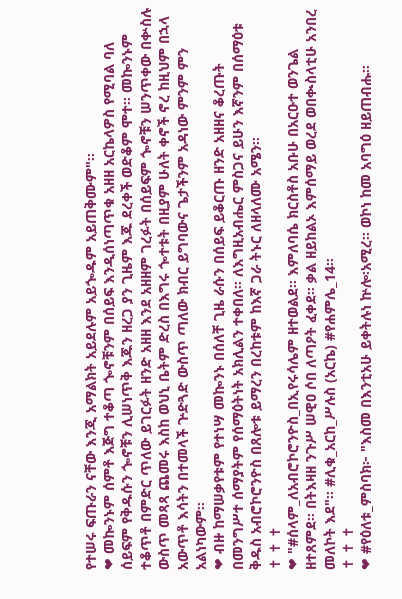የተሠሩ ፍጡራን ናቸው እንጂ አማልክት አይደሉም አይጐዱም አይጠቅሙም"።
❤ መኰንኑም ሰምቶ እጅግ ተቆጣ ጐኖቹንም በሰይፍ እንዲሰነጣጥቁ አዘዘ አርኬላዎስ የሚባል ባለ ሰይፍም የቅዱሱን ጐኖቹን ሊሠነጥቅ እጁን ዘረጋ ያን ጊዜም እጁ ደረቀች ወድቆም ሞተ። መኰንኑም ተቆጥቶ በምድር ጥለው ይገርፉት ዘንድ አዘዘ እንደ አዘዘም ገረፉት በሰይፍም ጐኖቹን ሠንጥቀው በቍስሉ ውስጥ መጻጻ ጨመሩ እስከ ወህኒ ቤትም ድረስ በእግሩ ጐተቱት በዚያም ሁለት ቀኖች ኖረ ከዚህም በኋላ አውጥቶ እሳትን በተመላች ጕድጓድ ውስጥ ጣለው ክብር ይግባውና ጌታችንም አዳነው ምንም ምን አልነካውም።
❤ ብዙ ከማሠቃየቱም የተነሣ መኰንኑ በሰለቸ ጊዜ ራሱን በሰይፍ ይቆርጡ ዘንድ አዘዘና ቆረጡት በመንግሥተ ሰማያትም የሰማዕትነት አክሊልን ተቀበለ። ለእግዚአብሔር ምስጋና ይሁን እኛንም በሰማዕቱ ቅዱስ አብሮኮሮንዮስ በጸሎቱ ይማረን በረከቱም ከእኛ ጋራ ትኑር ለዘላለሙ አሜን።
✝ ✝ ✝
❤ "#ሰላም_ለአብሮኮሮንዮስ_በኢየሩሳሌም ዘተወልደ። እምለባሴ ክርስቶስ አቡሁ በአርዑተ ወንጌል ዘተጸምደ። በትእዛዘ ንጉሥ ሠዊዐ ሶበ ለጣዖት ፈቀደ። ቃል ዘይከልኦ እምሰማይ ወረደ ወበቊስላቲሁ አንበረ መለኮት እደ"። #ሊቁ_አርከ_ሥሉስ (አርኬ) #የሐምሌ_14።
✝ ✝ ✝
❤ #የዕለቱ_ምስባክ፦ "እስመ በእንቲአሁ ይቀትሉነ ኵሎ፡አሚረ። ወኮነ ከመ አባግዕ ዘይጠብሑ።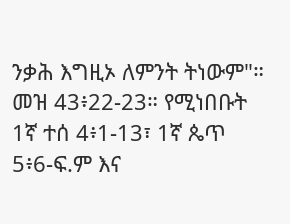ንቃሕ እግዚኦ ለምንት ትነውም"። መዝ 43፥22-23። የሚነበቡት 1ኛ ተሰ 4፥1-13፣ 1ኛ ጴጥ 5፥6-ፍ.ም እና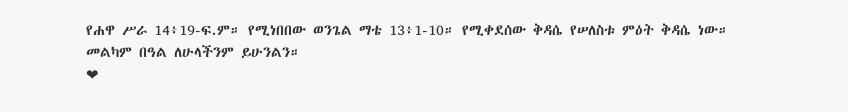የሐዋ ሥራ 14፥19-ፍ.ም። የሚነበበው ወንጌል ማቴ 13፥1-10። የሚቀደሰው ቅዳሴ የሠለስቱ ምዕት ቅዳሴ ነው። መልካም በዓል ለሁላችንም ይሁንልን።
❤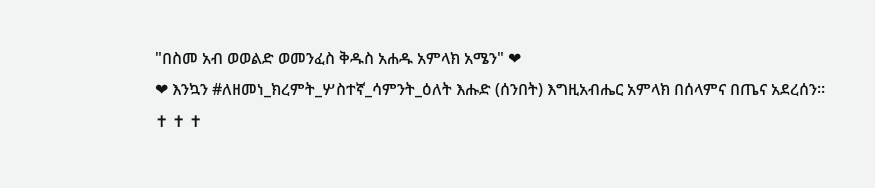"በስመ አብ ወወልድ ወመንፈስ ቅዱስ አሐዱ አምላክ አሜን" ❤
❤ እንኳን #ለዘመነ_ክረምት_ሦስተኛ_ሳምንት_ዕለት እሑድ (ሰንበት) እግዚአብሔር አምላክ በሰላምና በጤና አደረሰን።
✝ ✝ ✝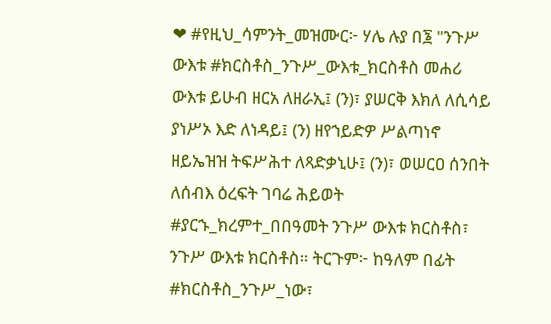❤ #የዚህ_ሳምንት_መዝሙር፦ ሃሌ ሉያ በ፮ "ንጉሥ ውእቱ #ክርስቶስ_ንጉሥ_ውእቱ_ክርስቶስ መሐሪ ውእቱ ይሁብ ዘርአ ለዘራኢ፤ (ን)፣ ያሠርቅ እክለ ለሲሳይ ያነሥኦ እድ ለነዳይ፤ (ን) ዘየኀይድዎ ሥልጣነኖ ዘይኤዝዝ ትፍሥሕተ ለጻድቃኒሁ፤ (ን)፣ ወሠርዐ ሰንበት ለሰብእ ዕረፍት ገባሬ ሕይወት #ያርኁ_ክረምተ_በበዓመት ንጉሥ ውእቱ ክርስቶስ፣ ንጉሥ ውእቱ ክርስቶስ። ትርጉም፦ ከዓለም በፊት #ክርስቶስ_ንጉሥ_ነው፣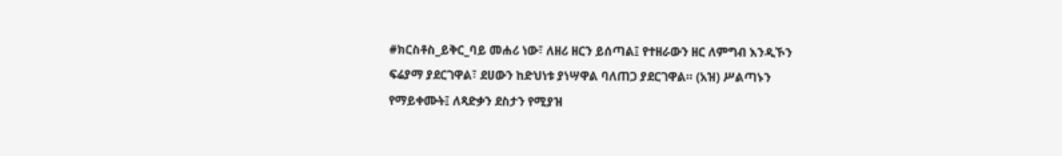#ክርስቶስ_ይቅር_ባይ መሐሪ ነው፣ ለዘሪ ዘርን ይሰጣል፤ የተዘራውን ዘር ለምግብ እንዲኾን ፍሬያማ ያደርገዋል፣ ደሀውን ከድህነቱ ያነሣዋል ባለጠጋ ያደርገዋል። (አዝ) ሥልጣኑን የማይቀሙት፤ ለጻድቃን ደስታን የሚያዝ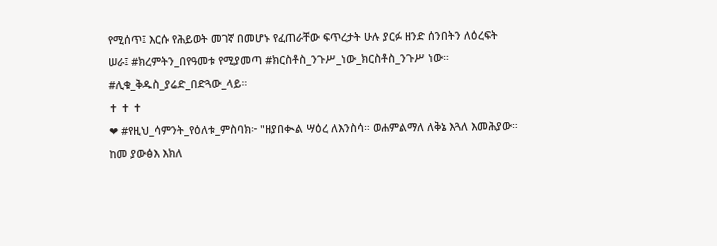የሚሰጥ፤ እርሱ የሕይወት መገኛ በመሆኑ የፈጠራቸው ፍጥረታት ሁሉ ያርፉ ዘንድ ሰንበትን ለዕረፍት ሠራ፤ #ክረምትን_በየዓመቱ የሚያመጣ #ክርስቶስ_ንጉሥ_ነው_ክርስቶስ_ንጉሥ ነው። #ሊቁ_ቅዱስ_ያሬድ_በድጓው_ላይ።
✝ ✝ ✝
❤ #የዚህ_ሳምንት_የዕለቱ_ምስባክ፦ "ዘያበቊል ሣዕረ ለእንስሳ። ወሐምልማለ ለቅኔ እጓለ እመሕያው። ከመ ያውፅእ እክለ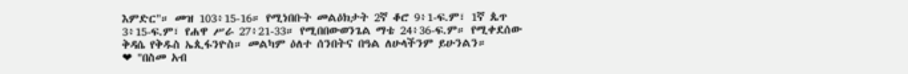እምድር"። መዝ 103፥15-16። የሚነበቡት መልዕክታት 2ኛ ቆሮ 9፥1-ፍ.ም፣ 1ኛ ጴጥ 3፥15-ፍ.ም፣ የሐዋ ሥራ 27፥21-33። የሚበበውወንጌል ማቴ 24፥36-ፍ.ም። የሚቀደሰው ቅዳሴ የቅዱስ ኤጲፋንዮስ። መልካም ዕለተ ሰንበትና በዓል ለሁላችንም ይሁንልን።
❤ "በስመ አብ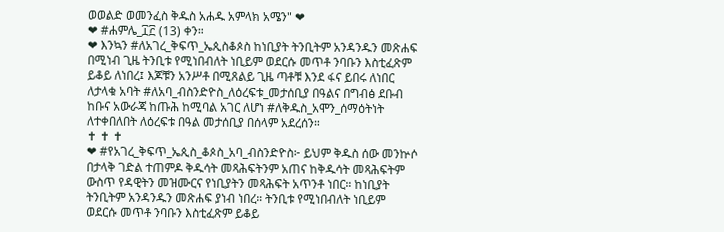ወወልድ ወመንፈስ ቅዱስ አሐዱ አምላክ አሜን" ❤
❤ #ሐምሌ_፲፫ (13) ቀን።
❤ እንኳን #ለአገረ_ቅፍጥ_ኤጲስቆጶስ ከነቢያት ትንቢትም አንዳንዱን መጽሐፍ በሚነብ ጊዜ ትንቢቱ የሚነበብለት ነቢይም ወደርሱ መጥቶ ንባቡን እስቲፈጽም ይቆይ ለነበረ፤ እጆቹን አንሥቶ በሚጸልይ ጊዜ ጣቶቹ እንደ ፋና ይበሩ ለነበር ለታላቁ አባት #ለአባ_ብስንድዮስ_ለዕረፍቱ_መታሰቢያ በዓልና በግብፅ ደቡብ ከቡና አውራጃ ከጡሕ ከሚባል አገር ለሆነ #ለቅዱስ_አሞን_ሰማዕትነት ለተቀበለበት ለዕረፍቱ በዓል መታሰቢያ በሰላም አደረሰን።
✝ ✝ ✝
❤ #የአገረ_ቅፍጥ_ኤጲስ_ቆጶስ_አባ_ብስንድዮስ፦ ይህም ቅዱስ ሰው መንኵሶ በታላቅ ገድል ተጠምዶ ቅዱሳት መጻሕፍትንም አጠና ከቅዱሳት መጻሕፍትም ውስጥ የዳዊትን መዝሙርና የነቢያትን መጻሕፍት አጥንቶ ነበር። ከነቢያት ትንቢትም አንዳንዱን መጽሐፍ ያነብ ነበረ። ትንቢቱ የሚነበብለት ነቢይም ወደርሱ መጥቶ ንባቡን እስቲፈጽም ይቆይ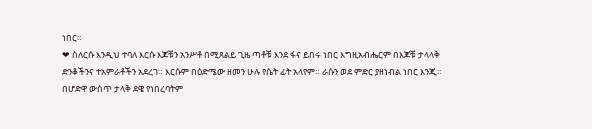ነበር።
❤ ስለርሱ እንዲህ ተባለ እርሱ እጆቹን አንሥቶ በሚጸልይ ጊዜ ጣቶቹ እንደ ፋና ይበሩ ነበር እግዚአብሔርም በእጆቹ ታላላቅ ድንቆችንና ተአምራቶችን አደረገ። እርሱም በዕድሜው ዘመን ሁሉ የሴት ፊት አላየም። ራሱን ወደ ምድር ያዘነብል ነበር እንጂ። በሆድዋ ውስጥ ታላቅ ደዌ የነበረባትም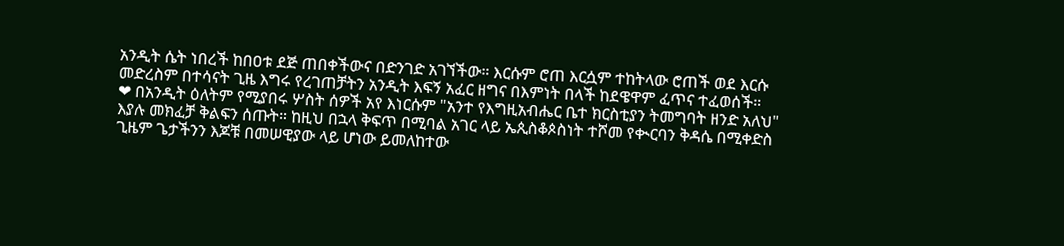አንዲት ሴት ነበረች ከበዐቱ ደጅ ጠበቀችውና በድንገድ አገኘችው። እርሱም ሮጠ እርሷም ተከትላው ሮጠች ወደ እርሱ መድረስም በተሳናት ጊዜ እግሩ የረገጠቻትን አንዲት እፍኝ አፈር ዘግና በእምነት በላች ከደዌዋም ፈጥና ተፈወሰች።
❤ በአንዲት ዕለትም የሚያበሩ ሦስት ሰዎች አየ እነርሱም "አንተ የእግዚአብሔር ቤተ ክርስቲያን ትመግባት ዘንድ አለህ" እያሉ መክፈቻ ቅልፍን ሰጡት። ከዚህ በኋላ ቅፍጥ በሚባል አገር ላይ ኤጲስቆጶስነት ተሾመ የቊርባን ቅዳሴ በሚቀድስ ጊዜም ጌታችንን እጆቹ በመሠዊያው ላይ ሆነው ይመለከተው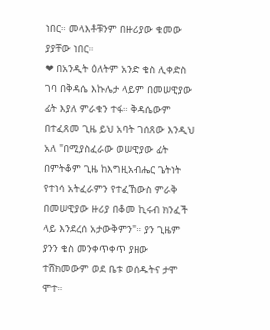ነበር። መላእቶቹንም በዙሪያው ቁመው ያያቸው ነበር።
❤ በአንዲት ዕለትም አንድ ቄስ ሊቀድስ ገባ በቅዳሴ እኩሌታ ላይም በመሠዊያው ፊት እያለ ምራቁን ተፋ። ቅዳሴውም በተፈጸመ ጊዜ ይህ አባት ገሰጸው እንዲህ አለ "በሚያስፈራው ወሠዊያው ፊት በምትቆም ጊዜ ከእግዚአብሔር ጌትነት የተነሳ አትፈራምን የተፈኸውስ ምራቅ በመሠዊያው ዙሪያ በቆመ ኪሩብ ክንፈች ላይ እንደረሰ አታውቅምን"። ያን ጊዜም ያንን ቄስ መንቀጥቀጥ ያዘው ተሸክመውም ወደ ቤቱ ወሰዱትና ታሞ ሞተ።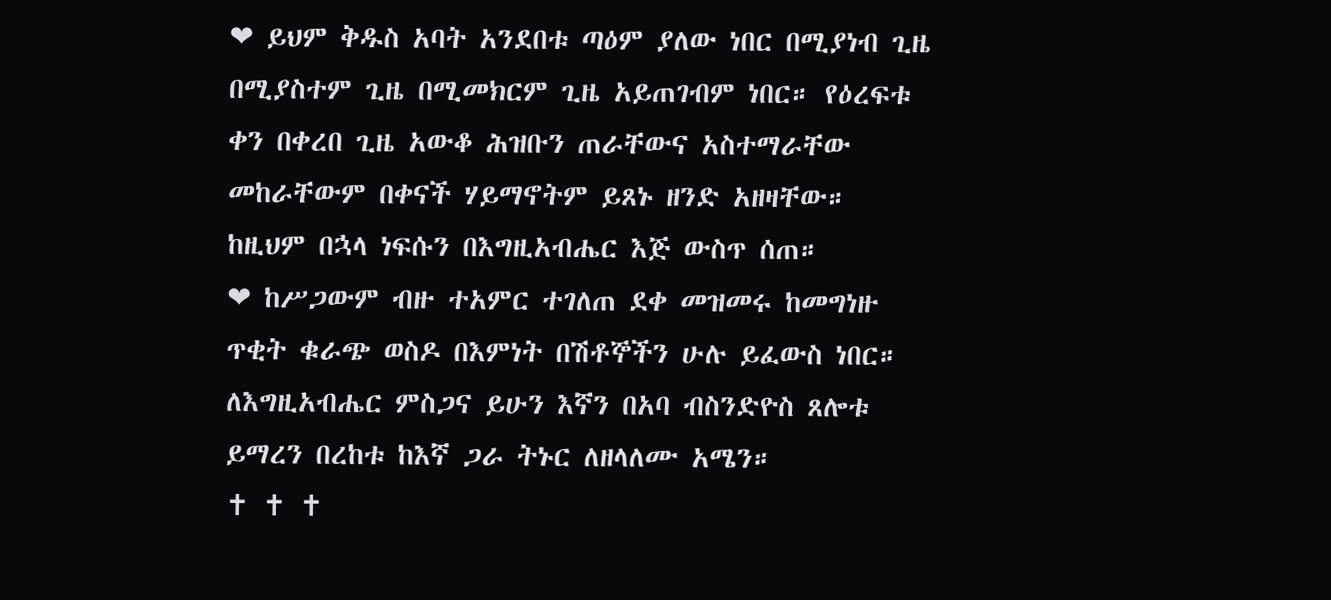❤ ይህም ቅዱስ አባት አንደበቱ ጣዕም ያለው ነበር በሚያነብ ጊዜ በሚያስተም ጊዜ በሚመክርም ጊዜ አይጠገብም ነበር። የዕረፍቱ ቀን በቀረበ ጊዜ አውቆ ሕዝቡን ጠራቸውና አስተማራቸው መከራቸውም በቀናች ሃይማኖትም ይጸኑ ዘንድ አዘዛቸው። ከዚህም በኋላ ነፍሱን በእግዚአብሔር እጅ ውስጥ ሰጠ።
❤ ከሥጋውም ብዙ ተአምር ተገለጠ ደቀ መዝመሩ ከመግነዙ ጥቂት ቁራጭ ወስዶ በእምነት በሽቶኞችን ሁሉ ይፈውስ ነበር። ለእግዚአብሔር ምስጋና ይሁን እኛን በአባ ብስንድዮስ ጸሎቱ ይማረን በረከቱ ከእኛ ጋራ ትኑር ለዘላለሙ አሜን።
✝ ✝ ✝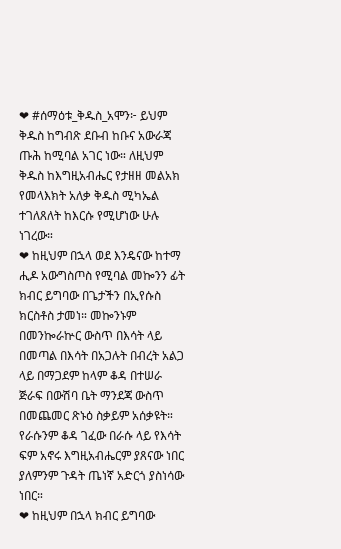❤ #ሰማዕቱ_ቅዱስ_አሞን፦ ይህም ቅዱስ ከግብጽ ደቡብ ከቡና አውራጃ ጡሕ ከሚባል አገር ነው። ለዚህም ቅዱስ ከእግዚአብሔር የታዘዘ መልአክ የመላእክት አለቃ ቅዱስ ሚካኤል ተገለጸለት ከእርሱ የሚሆነው ሁሉ ነገረው።
❤ ከዚህም በኋላ ወደ እንዴናው ከተማ ሒዶ አውግስጦስ የሚባል መኰንን ፊት ክብር ይግባው በጌታችን በኢየሱስ ክርስቶስ ታመነ። መኰንኑም በመንኰራኵር ውስጥ በእሳት ላይ በመጣል በእሳት በአጋሉት በብረት አልጋ ላይ በማጋደም ከላም ቆዳ በተሠራ ጅራፍ በውሽባ ቤት ማንደጃ ውስጥ በመጨመር ጽኑዕ ስቃይም አሰቃዩት። የራሱንም ቆዳ ገፈው በራሱ ላይ የእሳት ፍም አኖሩ እግዚአብሔርም ያጸናው ነበር ያለምንም ጉዳት ጤነኛ አድርጎ ያስነሳው ነበር።
❤ ከዚህም በኋላ ክብር ይግባው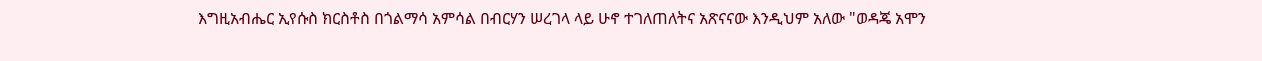እግዚአብሔር ኢየሱስ ክርስቶስ በጎልማሳ አምሳል በብርሃን ሠረገላ ላይ ሁኖ ተገለጠለትና አጽናናው እንዲህም አለው "ወዳጄ አሞን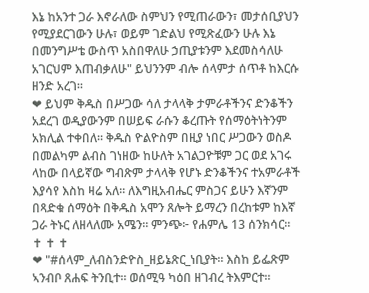እኔ ከአንተ ጋራ እኖራለው ስምህን የሚጠራውን፣ መታሰቢያህን የሚያደርገውን ሁሉ፣ ወይም ገድልህ የሚጽፈውን ሁሉ እኔ በመንግሥቴ ውስጥ አስበዋለሁ ኃጢያቱንም እደመስሳለሁ አገርህም እጠብቃለሁ" ይህንንም ብሎ ሰላምታ ሰጥቶ ከእርሱ ዘንድ አረገ።
❤ ይህም ቅዱስ በሥጋው ሳለ ታላላቅ ታምራቶችንና ድንቆችን አደረገ ወዲያውንም በሠይፍ ራሱን ቆረጡት የሰማዕትነትንም አክሊል ተቀበለ። ቅዱስ ዮልዮስም በዚያ ነበር ሥጋውን ወስዶ በመልካም ልብስ ገነዘው ከሁለት አገልጋዮቹም ጋር ወደ አገሩ ላከው በላይኛው ግብጽም ታላላቅ የሆኑ ድንቆችንና ተአምራቶች እያሳየ እስከ ዛሬ አለ። ለእግዚአብሔር ምስጋና ይሁን እኛንም በጻድቁ ሰማዕት በቅዱስ አሞን ጸሎት ይማረን በረከቱም ከእኛ ጋራ ትኑር ለዘላለሙ አሜን። ምንጭ፦ የሐምሌ 13 ሰንክሳር።
✝ ✝ ✝
❤ "#ሰላም_ለብስንድዮስ_ዘይኔጽር_ነቢያት። እስከ ይፌጽም ኣንብቦ ጸሐፍ ትንቢተ። ወሰሚዓ ካዕበ ዘገብረ ትእምርተ።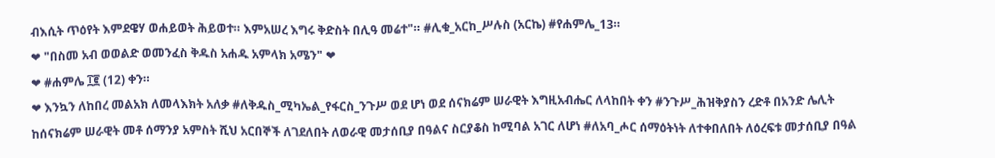ብእሲት ጥዕየት እምደዌሃ ወሐይወት ሕይወተ። እምአሠረ እግሩ ቅድስት በሊዓ መሬተ"። #ሊቁ_አርከ_ሥሉስ (አርኬ) #የሐምሌ_13።
❤ "በስመ አብ ወወልድ ወመንፈስ ቅዱስ አሐዱ አምላክ አሜን" ❤
❤ #ሐምሌ ፲፪ (12) ቀን።
❤ እንኳን ለከበረ መልአክ ለመላእክት አለቃ #ለቅዱስ_ሚካኤል_የፋርስ_ንጉሥ ወደ ሆነ ወደ ሰናክሬም ሠራዊት እግዚአብሔር ለላከበት ቀን #ንጉሥ_ሕዝቅያስን ረድቶ በአንድ ሌሊት ከሰናክሬም ሠራዊት መቶ ሰማንያ አምስት ሺህ አርበኞች ለገደለበት ለወራዊ መታሰቢያ በዓልና ስርያቆስ ከሚባል አገር ለሆነ #ለአባ_ሖር ሰማዕትነት ለተቀበለበት ለዕረፍቱ መታሰቢያ በዓል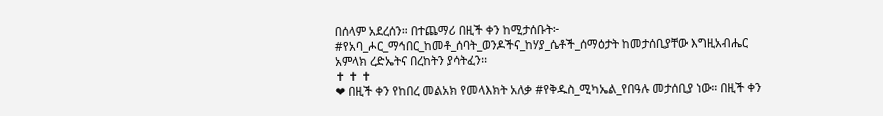በሰላም አደረሰን። በተጨማሪ በዚች ቀን ከሚታሰቡት፦ #የአባ_ሖር_ማኅበር_ከመቶ_ሰባት_ወንዶችና_ከሃያ_ሴቶች_ሰማዕታት ከመታሰቢያቸው እግዚአብሔር አምላክ ረድኤትና በረከትን ያሳትፈን፡፡
✝ ✝ ✝
❤ በዚች ቀን የከበረ መልአክ የመላእክት አለቃ #የቅዱስ_ሚካኤል_የበዓሉ መታሰቢያ ነው። በዚች ቀን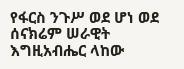የፋርስ ንጉሥ ወደ ሆነ ወደ ሰናክሬም ሠራዊት እግዚአብሔር ላከው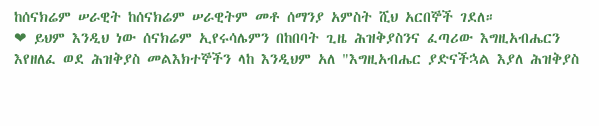ከሰናክሬም ሠራዊት ከሰናክሬም ሠራዊትም መቶ ሰማንያ አምስት ሺህ አርበኞች ገደለ።
❤ ይህም እንዲህ ነው ሰናክሬም ኢየሩሳሌምን በከበባት ጊዜ ሕዝቅያስንና ፈጣሪው እግዚአብሔርን እየዘለፈ ወደ ሕዝቅያስ መልእክተኞችን ላከ እንዲህም አለ "እግዚአብሔር ያድናችኋል እያለ ሕዝቅያስ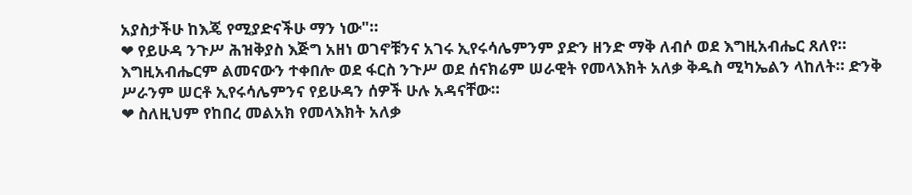አያስታችሁ ከእጄ የሚያድናችሁ ማን ነው"።
❤ የይሁዳ ንጉሥ ሕዝቅያስ እጅግ አዘነ ወገኖቹንና አገሩ ኢየሩሳሌምንም ያድን ዘንድ ማቅ ለብሶ ወደ እግዚአብሔር ጸለየ። እግዚአብሔርም ልመናውን ተቀበሎ ወደ ፋርስ ንጉሥ ወደ ሰናክሬም ሠራዊት የመላእክት አለቃ ቅዱስ ሚካኤልን ላከለት። ድንቅ ሥራንም ሠርቶ ኢየሩሳሌምንና የይሁዳን ሰዎች ሁሉ አዳናቸው።
❤ ስለዚህም የከበረ መልአክ የመላእክት አለቃ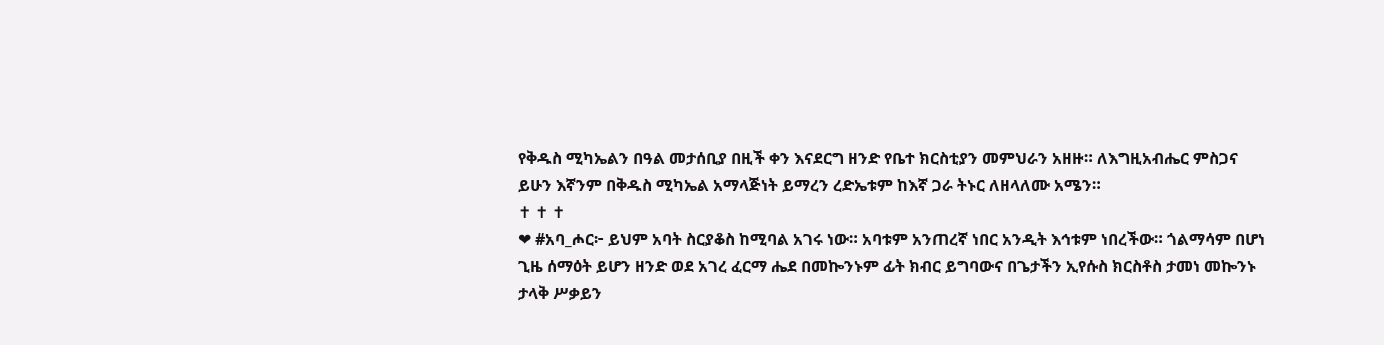የቅዱስ ሚካኤልን በዓል መታሰቢያ በዚች ቀን እናደርግ ዘንድ የቤተ ክርስቲያን መምህራን አዘዙ። ለእግዚአብሔር ምስጋና ይሁን እኛንም በቅዱስ ሚካኤል አማላጅነት ይማረን ረድኤቱም ከእኛ ጋራ ትኑር ለዘላለሙ አሜን።
✝ ✝ ✝
❤ #አባ_ሖር፦ ይህም አባት ስርያቆስ ከሚባል አገሩ ነው። አባቱም አንጠረኛ ነበር አንዲት እኅቱም ነበረችው። ጎልማሳም በሆነ ጊዜ ሰማዕት ይሆን ዘንድ ወደ አገረ ፈርማ ሔደ በመኰንኑም ፊት ክብር ይግባውና በጌታችን ኢየሱስ ክርስቶስ ታመነ መኰንኑ ታላቅ ሥቃይን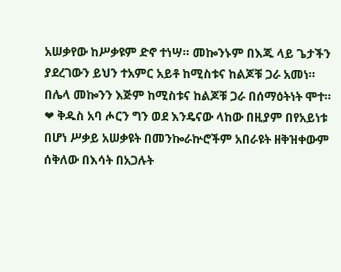አሠቃየው ከሥቃዩም ድኖ ተነሣ። መኰንኑም በእጁ ላይ ጌታችን ያደረገውን ይህን ተአምር አይቶ ከሚስቱና ከልጆቹ ጋራ አመነ። በሌላ መኰንን እጅም ከሚስቱና ከልጆቹ ጋራ በሰማዕትነት ሞተ።
❤ ቅዱስ አባ ሖርን ግን ወደ እንዴናው ላከው በዚያም በየአይነቱ በሆነ ሥቃይ አሠቃዩት በመንኰራኵሮችም አበራዩት ዘቅዝቀውም ሰቅለው በእሳት በአጋሉት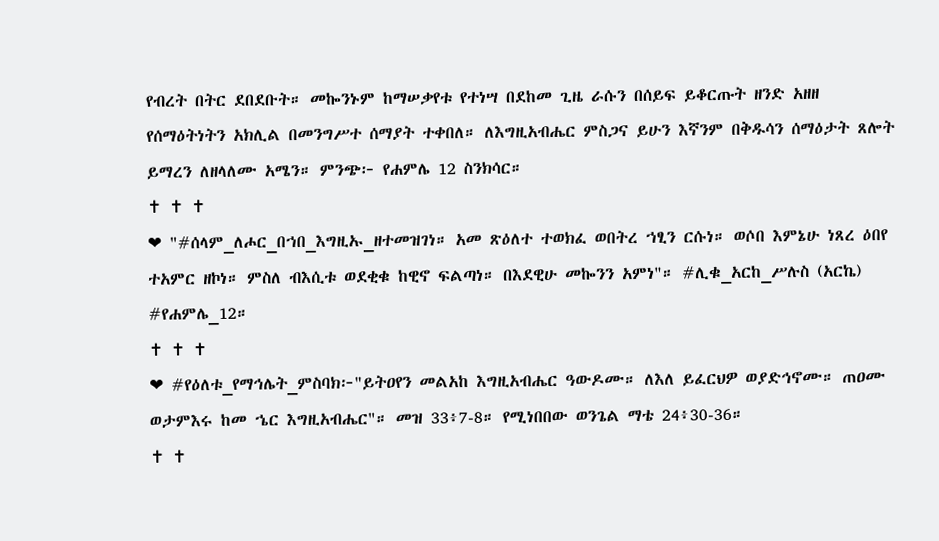የብረት በትር ደበደቡት። መኰንኑም ከማሠቃየቱ የተነሣ በደከመ ጊዜ ራሱን በሰይፍ ይቆርጡት ዘንድ አዘዘ የሰማዕትነትን አክሊል በመንግሥተ ሰማያት ተቀበለ። ለእግዚአብሔር ምስጋና ይሁን እኛንም በቅዱሳን ሰማዕታት ጸሎት ይማረን ለዘላለሙ አሜን። ምንጭ፦ የሐምሌ 12 ስንክሳር።
✝ ✝ ✝
❤ "#ሰላም_ለሖር_በኀበ_እግዚኡ_ዘተመዝገነ። አመ ጽዕለተ ተወክፈ ወበትረ ኀፂን ርሱነ። ወሶበ እምኔሁ ነጸረ ዕበየ ተአምር ዘኮነ። ምስለ ብእሲቱ ወደቂቁ ከዊኖ ፍልጣነ። በእደዊሁ መኰንን አምነ"። #ሊቁ_አርከ_ሥሉስ (አርኬ) #የሐምሌ_12።
✝ ✝ ✝
❤ #የዕለቱ_የማኅሌት_ምስባክ፦"ይትዐየን መልአከ እግዚአብሔር ዓውዶሙ። ለእለ ይፈርህዎ ወያድኅኖሙ። ጠዐሙ ወታምእሩ ከመ ኄር እግዚአብሔር"። መዝ 33፥7-8። የሚነበበው ወንጌል ማቴ 24፥30-36።
✝ ✝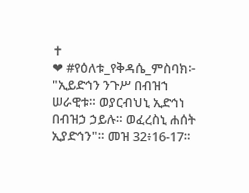✝
❤ #የዕለቱ_የቅዳሴ_ምስባክ፦ "ኢይድኅን ንጉሥ በብዝኀ ሠራዊቱ። ወያርብህኒ ኢድኅነ በብዝኃ ኃይሉ። ወፈረስኒ ሐሰት ኢያድኅን"። መዝ 32፥16-17።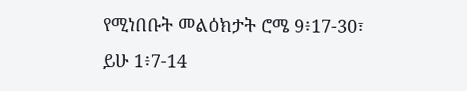የሚነበቡት መልዕክታት ሮሜ 9፥17-30፣ ይሁ 1፥7-14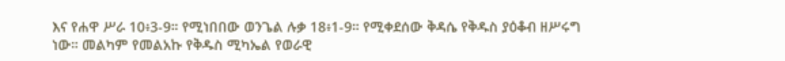እና የሐዋ ሥራ 10፥3-9። የሚነበበው ወንጌል ሉቃ 18፥1-9። የሚቀደሰው ቅዳሴ የቅዱስ ያዕቆብ ዘሥሩግ ነው። መልካም የመልአኩ የቅዱስ ሚካኤል የወራዊ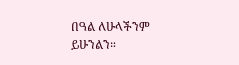በዓል ለሁላችንም ይሁንልን።